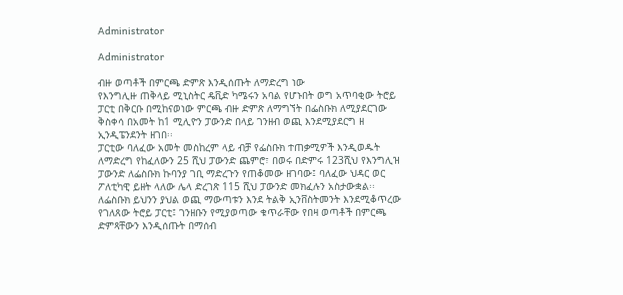Administrator

Administrator

ብዙ ወጣቶች በምርጫ ድምጽ እንዲሰጡት ለማድረግ ነው
የእንግሊዙ ጠቅላይ ሚኒስትር ዴቪድ ካሜሩን አባል የሆኑበት ወግ አጥባቂው ትሮይ ፓርቲ በቅርቡ በሚከናወነው ምርጫ ብዙ ድምጽ ለማግኘት በፌስቡክ ለሚያደርገው ቅስቀሳ በአመት ከ1 ሚሊዮን ፓውንድ በላይ ገንዘብ ወጪ እንደሚያደርግ ዘ ኢንዲፔንደንት ዘገበ፡፡
ፓርቲው ባለፈው አመት መስከረም ላይ ብቻ የፌስቡክ ተጠቃሚዎች እንዲወዱት ለማድረግ የከፈለውን 25 ሺህ ፓውንድ ጨምሮ፣ በወሩ በድምሩ 123ሺህ የእንግሊዝ ፓውንድ ለፌስቡክ ኩባንያ ገቢ ማድረጉን የጠቆመው ዘገባው፤ ባለፈው ህዳር ወር ፖለቲካዊ ይዘት ላለው ሌላ ድረገጽ 115 ሺህ ፓውንድ መክፈሉን አስታውቋል፡፡
ለፌስቡክ ይህንን ያህል ወጪ ማውጣቱን እንደ ትልቅ ኢንቨስትመንት እንደሚቆጥረው የገለጸው ትሮይ ፓርቲ፤ ገንዘቡን የሚያወጣው ቁጥራቸው የበዛ ወጣቶች በምርጫ ድምጻቸውን እንዲሰጡት በማሰብ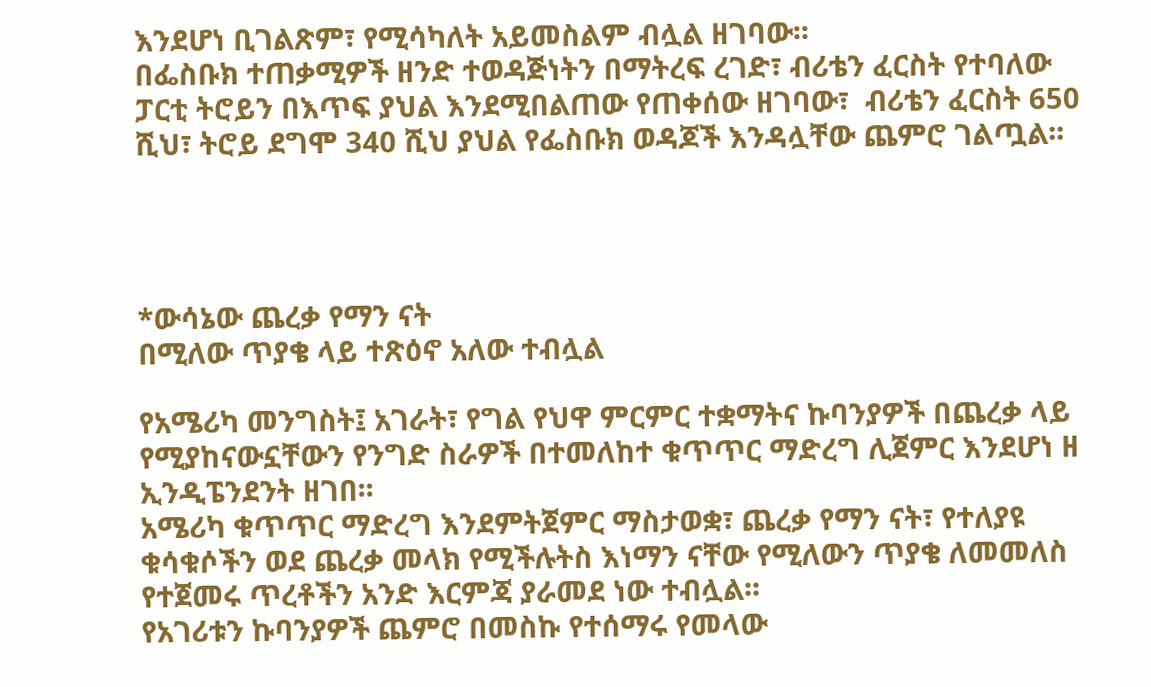እንደሆነ ቢገልጽም፣ የሚሳካለት አይመስልም ብሏል ዘገባው፡፡
በፌስቡክ ተጠቃሚዎች ዘንድ ተወዳጅነትን በማትረፍ ረገድ፣ ብሪቴን ፈርስት የተባለው ፓርቲ ትሮይን በእጥፍ ያህል እንደሚበልጠው የጠቀሰው ዘገባው፣  ብሪቴን ፈርስት 650 ሺህ፣ ትሮይ ደግሞ 340 ሺህ ያህል የፌስቡክ ወዳጆች እንዳሏቸው ጨምሮ ገልጧል፡፡




*ውሳኔው ጨረቃ የማን ናት
በሚለው ጥያቄ ላይ ተጽዕኖ አለው ተብሏል

የአሜሪካ መንግስት፤ አገራት፣ የግል የህዋ ምርምር ተቋማትና ኩባንያዎች በጨረቃ ላይ የሚያከናውኗቸውን የንግድ ስራዎች በተመለከተ ቁጥጥር ማድረግ ሊጀምር እንደሆነ ዘ ኢንዲፔንደንት ዘገበ፡፡
አሜሪካ ቁጥጥር ማድረግ እንደምትጀምር ማስታወቋ፣ ጨረቃ የማን ናት፣ የተለያዩ ቁሳቁሶችን ወደ ጨረቃ መላክ የሚችሉትስ እነማን ናቸው የሚለውን ጥያቄ ለመመለስ የተጀመሩ ጥረቶችን አንድ እርምጃ ያራመደ ነው ተብሏል፡፡
የአገሪቱን ኩባንያዎች ጨምሮ በመስኩ የተሰማሩ የመላው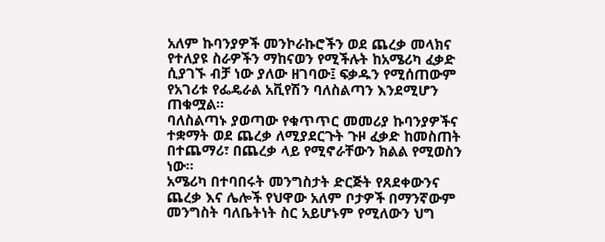አለም ኩባንያዎች መንኮራኩሮችን ወደ ጨረቃ መላክና የተለያዩ ስራዎችን ማከናወን የሚችሉት ከአሜሪካ ፈቃድ ሲያገኙ ብቻ ነው ያለው ዘገባው፤ ፍቃዱን የሚሰጠውም የአገሪቱ የፌዴራል አቪየሽን ባለስልጣን እንደሚሆን ጠቁሟል፡፡
ባለስልጣኑ ያወጣው የቁጥጥር መመሪያ ኩባንያዎችና ተቋማት ወደ ጨረቃ ለሚያደርጉት ጉዞ ፈቃድ ከመስጠት በተጨማሪ፣ በጨረቃ ላይ የሚኖራቸውን ክልል የሚወስን ነው፡፡
አሜሪካ በተባበሩት መንግስታት ድርጅት የጸደቀውንና ጨረቃ እና ሌሎች የህዋው አለም ቦታዎች በማንኛውም መንግስት ባለቤትነት ስር አይሆኑም የሚለውን ህግ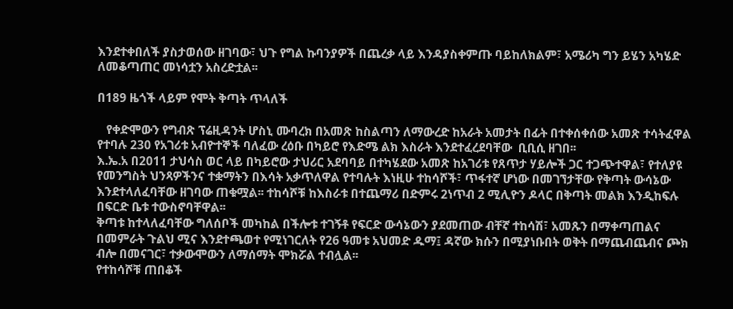እንደተቀበለች ያስታወሰው ዘገባው፣ ህጉ የግል ኩባንያዎች በጨረቃ ላይ እንዳያስቀምጡ ባይከለክልም፣ አሜሪካ ግን ይሄን አካሄድ ለመቆጣጠር መነሳቷን አስረድቷል፡፡

በ189 ዜጎች ላይም የሞት ቅጣት ጥላለች

   የቀድሞውን የግብጽ ፕሬዚዳንት ሆስኒ ሙባረክ በአመጽ ከስልጣን ለማውረድ ከአራት አመታት በፊት በተቀሰቀሰው አመጽ ተሳትፈዋል የተባሉ 230 የአገሪቱ አብዮተኞች ባለፈው ረዕቡ በካይሮ የእድሜ ልክ እስራት እንደተፈረደባቸው  ቢቢሲ ዘገበ፡፡
እ.ኤ.አ በ2011 ታህሳስ ወር ላይ በካይሮው ታህሪር አደባባይ በተካሄደው አመጽ ከአገሪቱ የጸጥታ ሃይሎች ጋር ተጋጭተዋል፣ የተለያዩ የመንግስት ህንጻዎችንና ተቋማትን በእሳት አቃጥለዋል የተባሉት እነዚሁ ተከሳሾች፣ ጥፋተኛ ሆነው በመገኘታቸው የቅጣት ውሳኔው እንደተላለፈባቸው ዘገባው ጠቁሟል፡፡ ተከሳሾቹ ከእስራቱ በተጨማሪ በድምሩ 2ነጥብ 2 ሚሊዮን ዶላር በቅጣት መልክ እንዲከፍሉ በፍርድ ቤቱ ተውስኖባቸዋል፡፡
ቅጣቱ ከተላለፈባቸው ግለሰቦች መካከል በችሎቱ ተገኝቶ የፍርድ ውሳኔውን ያደመጠው ብቸኛ ተከሳሽ፣ አመጹን በማቀጣጠልና በመምራት ጉልህ ሚና እንደተጫወተ የሚነገርለት የ26 ዓመቱ አህመድ ዱማ፤ ዳኛው ክሱን በሚያነቡበት ወቅት በማጨብጨብና ጮክ ብሎ በመናገር፣ ተቃውሞውን ለማሰማት ሞክሯል ተብሏል፡፡
የተከሳሾቹ ጠበቆች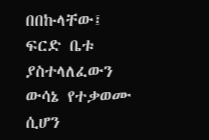በበኩላቸው፤ ፍርድ ቤቱ ያስተላለፈውን ውሳኔ የተቃወሙ ሲሆን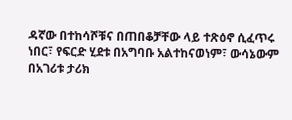ዳኛው በተከሳሾቹና በጠበቆቻቸው ላይ ተጽዕኖ ሲፈጥሩ ነበር፣ የፍርድ ሂደቱ በአግባቡ አልተከናወነም፣ ውሳኔውም በአገሪቱ ታሪክ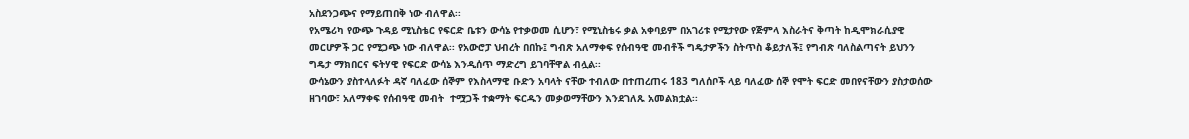አስደንጋጭና የማይጠበቅ ነው ብለዋል፡፡
የአሜሪካ የውጭ ጉዳይ ሚኒስቴር የፍርድ ቤቱን ውሳኔ የተቃወመ ሲሆን፣ የሚኒስቴሩ ቃል አቀባይም በአገሪቱ የሚታየው የጅምላ እስራትና ቅጣት ከዲሞክራሲያዊ መርሆዎች ጋር የሚጋጭ ነው ብለዋል፡፡ የአውሮፓ ህብረት በበኩ፤ ግብጽ አለማቀፍ የሰብዓዊ መብቶች ግዴታዎችን ስትጥስ ቆይታለች፤ የግብጽ ባለስልጣናት ይህንን ግዴታ ማክበርና ፍትሃዊ የፍርድ ውሳኔ እንዲሰጥ ማድረግ ይገባቸዋል ብሏል፡፡
ውሳኔውን ያስተላለፉት ዳኛ ባለፈው ሰኞም የእስላማዊ ቡድን አባላት ናቸው ተብለው በተጠረጠሩ 183 ግለሰቦች ላይ ባለፈው ሰኞ የሞት ፍርድ መበየናቸውን ያስታወሰው ዘገባው፣ አለማቀፍ የሰብዓዊ መብት  ተሟጋች ተቋማት ፍርዱን መቃወማቸውን እንደገለጹ አመልክቷል፡፡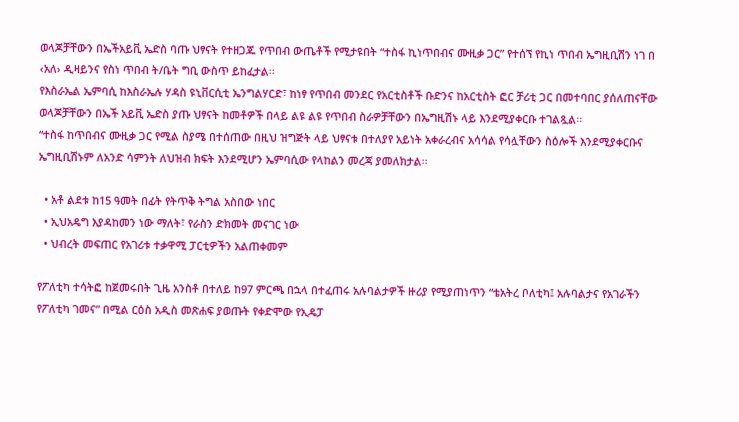ወላጆቻቸውን በኤችአይቪ ኤድስ ባጡ ህፃናት የተዘጋጁ የጥበብ ውጤቶች የሚታዩበት “ተስፋ ኪነጥበብና ሙዚቃ ጋር” የተሰኘ የኪነ ጥበብ ኤግዚቢሽን ነገ በ ‹አለ› ዲዛይንና የስነ ጥበብ ት/ቤት ግቢ ውስጥ ይከፈታል፡፡
የእስራኤል ኤምባሲ ከእስራኤሉ ሃዳስ ዩኒቨርሲቲ ኤንግልሃርድ፣ ከነፃ የጥበብ መንደር የአርቲስቶች ቡድንና ከአርቲስት ፎር ቻሪቲ ጋር በመተባበር ያሰለጠናቸው ወላጆቻቸውን በኤች አይቪ ኤድስ ያጡ ህፃናት ከመቶዎች በላይ ልዩ ልዩ የጥበብ ስራዎቻቸውን በኤግዚሽኑ ላይ እንደሚያቀርቡ ተገልጿል፡፡
“ተስፋ ከጥበብና ሙዚቃ ጋር የሚል ስያሜ በተሰጠው በዚህ ዝግጅት ላይ ህፃናቱ በተለያየ አይነት አቀራረብና አሳሳል የሳሏቸውን ስዕሎች እንደሚያቀርቡና ኤግዚቢሽኑም ለአንድ ሳምንት ለህዝብ ክፍት እንደሚሆን ኤምባሲው የላከልን መረጃ ያመለክታል፡፡

  • አቶ ልደቱ ከ15 ዓመት በፊት የትጥቅ ትግል አስበው ነበር
  • ኢህአዴግ እያዳከመን ነው ማለት፣ የራስን ድክመት መናገር ነው
  • ህብረት መፍጠር የአገሪቱ ተቃዋሚ ፓርቲዎችን አልጠቀመም

የፖለቲካ ተሳትፎ ከጀመሩበት ጊዜ አንስቶ በተለይ ከ97 ምርጫ በኋላ በተፈጠሩ አሉባልታዎች ዙሪያ የሚያጠነጥን “ቴአትረ ቦለቲካ፤ አሉባልታና የአገራችን የፖለቲካ ገመና” በሚል ርዕስ አዲስ መጽሐፍ ያወጡት የቀድሞው የኢዴፓ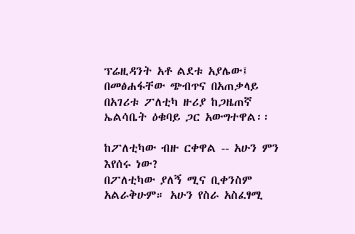ፕሬዚዳንት አቶ ልደቱ አያሌው፤ በመፅሐፋቸው ጭብጥና በአጠቃላይ በአገሪቱ ፖለቲካ ዙሪያ ከጋዜጠኛ ኤልሳቤት ዕቁባይ ጋር አውግተዋል፡፡

ከፖለቲካው ብዙ ርቀዋል -- አሁን ምን እየሰሩ ነው?
በፖለቲካው ያለኝ ሚና ቢቀንስም አልራቅሁም። አሁን የስራ አስፈፃሚ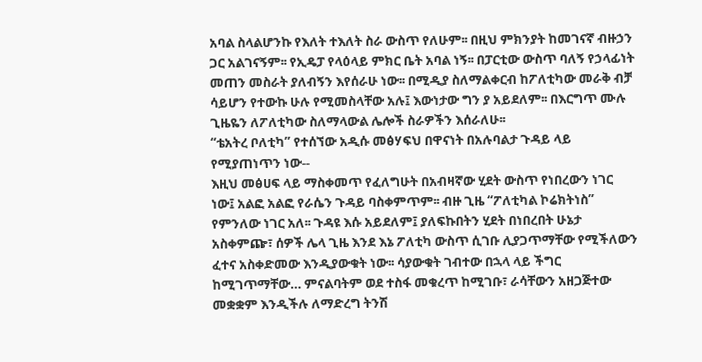አባል ስላልሆንኩ የእለት ተእለት ስራ ውስጥ የለሁም፡፡ በዚህ ምክንያት ከመገናኛ ብዙኃን ጋር አልገናኝም፡፡ የኢዴፓ የላዕላይ ምክር ቤት አባል ነኝ፡፡ በፓርቲው ውስጥ ባለኝ የኃላፊነት መጠን መስራት ያለብኝን እየሰራሁ ነው፡፡ በሚዲያ ስለማልቀርብ ከፖለቲካው መራቅ ብቻ ሳይሆን የተውኩ ሁሉ የሚመስላቸው አሉ፤ እውነታው ግን ያ አይደለም፡፡ በእርግጥ ሙሉ ጊዜዬን ለፖለቲካው ስለማላውል ሌሎች ስራዎችን እሰራለሁ፡፡
“ቴአትረ ቦለቲካ” የተሰኘው አዲሱ መፅሃፍህ በዋናነት በአሉባልታ ጉዳይ ላይ የሚያጠነጥን ነው--
እዚህ መፅሀፍ ላይ ማስቀመጥ የፈለግሁት በአብዛኛው ሂደት ውስጥ የነበረውን ነገር ነው፤ አልፎ አልፎ የራሴን ጉዳይ ባስቀምጥም፡፡ ብዙ ጊዜ “ፖለቲካል ኮሬክትነስ” የምንለው ነገር አለ፡፡ ጉዳዩ እሱ አይደለም፤ ያለፍኩበትን ሂደት በነበረበት ሁኔታ አስቀምጬ፣ ሰዎች ሌላ ጊዜ እንደ እኔ ፖለቲካ ውስጥ ሲገቡ ሊያጋጥማቸው የሚችለውን ፈተና አስቀድመው እንዲያውቁት ነው፡፡ ሳያውቁት ገብተው በኋላ ላይ ችግር ከሚገጥማቸው… ምናልባትም ወደ ተስፋ መቁረጥ ከሚገቡ፣ ራሳቸውን አዘጋጅተው መቋቋም እንዲችሉ ለማድረግ ትንሽ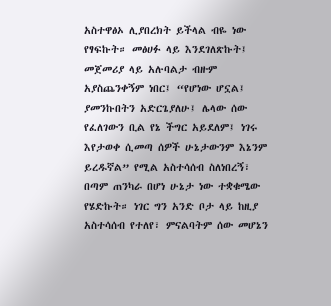አስተዋፅኦ ሊያበረክት ይችላል ብዬ ነው የፃፍኩት። መፅሀፉ ላይ እንደገለጽኩት፤ መጀመሪያ ላይ አሉባልታ ብዙም አያስጨንቀኝም ነበር፤ “የሆነው ሆኗል፤ ያመንኩበትን አድርጌያለሁ፤ ሌላው ሰው የፈለገውን ቢል የኔ ችግር አይደለም፤ ነገሩ እየታወቀ ሲመጣ ሰዎች ሁኔታውንም እኔንም ይረዱኛል” የሚል አስተሳሰብ ስለነበረኝ፣ በጣም ጠንካራ በሆነ ሁኔታ ነው ተቋቁሜው የሄድኩት። ነገር ግን አንድ ቦታ ላይ ከዚያ አስተሳሰብ የተለየ፣ ምናልባትም ሰው መሆኔን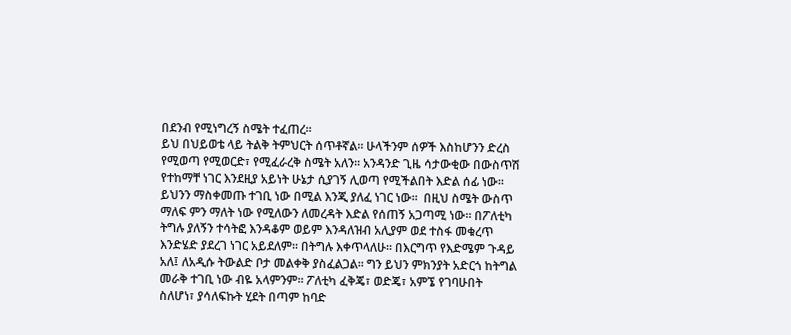በደንብ የሚነግረኝ ስሜት ተፈጠረ፡፡
ይህ በህይወቴ ላይ ትልቅ ትምህርት ሰጥቶኛል። ሁላችንም ሰዎች እስከሆንን ድረስ የሚወጣ የሚወርድ፣ የሚፈራረቅ ስሜት አለን፡፡ አንዳንድ ጊዜ ሳታውቂው በውስጥሽ የተከማቸ ነገር እንደዚያ አይነት ሁኔታ ሲያገኝ ሊወጣ የሚችልበት እድል ሰፊ ነው፡፡ ይህንን ማስቀመጡ ተገቢ ነው በሚል እንጂ ያለፈ ነገር ነው፡፡  በዚህ ስሜት ውስጥ ማለፍ ምን ማለት ነው የሚለውን ለመረዳት እድል የሰጠኝ አጋጣሚ ነው፡፡ በፖለቲካ ትግሉ ያለኝን ተሳትፎ እንዳቆም ወይም እንዳለዝብ አሊያም ወደ ተስፋ መቁረጥ እንድሄድ ያደረገ ነገር አይደለም፡፡ በትግሉ እቀጥላለሁ፡፡ በእርግጥ የእድሜም ጉዳይ አለ፤ ለአዲሱ ትውልድ ቦታ መልቀቅ ያስፈልጋል፡፡ ግን ይህን ምክንያት አድርጎ ከትግል መራቅ ተገቢ ነው ብዬ አላምንም፡፡ ፖለቲካ ፈቅጄ፣ ወድጄ፣ አምኜ የገባሁበት ስለሆነ፣ ያሳለፍኩት ሂደት በጣም ከባድ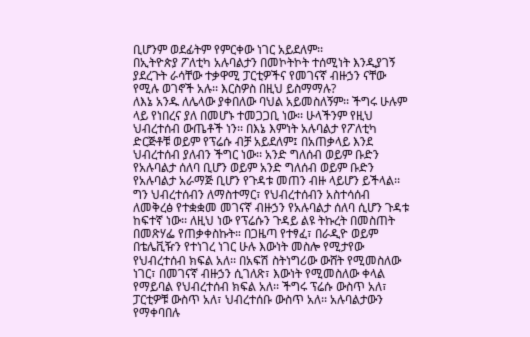ቢሆንም ወደፊትም የምርቀው ነገር አይደለም፡፡
በኢትዮጵያ ፖለቲካ አሉባልታን በመኮትኮት ተሰሚነት እንዲያገኝ ያደረጉት ራሳቸው ተቃዋሚ ፓርቲዎችና የመገናኛ ብዙኃን ናቸው የሚሉ ወገኖች አሉ፡፡ እርስዎስ በዚህ ይስማማሉ?
ለእኔ አንዱ ለሌላው ያቀበለው ባህል አይመስለኝም፡፡ ችግሩ ሁሉም ላይ የነበረና ያለ በመሆኑ ተመጋጋቢ ነው፡፡ ሁላችንም የዚህ ህብረተሰብ ውጤቶች ነን፡፡ በእኔ እምነት አሉባልታ የፖለቲካ ድርጅቶቹ ወይም የፕሬሱ ብቻ አይደለም፤ በአጠቃላይ እንደ ህብረተሰብ ያለብን ችግር ነው፡፡ አንድ ግለሰብ ወይም ቡድን  የአሉባልታ ሰለባ ቢሆን ወይም አንድ ግለሰብ ወይም ቡድን የአሉባልታ አራማጅ ቢሆን የጉዳቱ መጠን ብዙ ላይሆን ይችላል፡፡ ግን ህብረተሰብን ለማስተማር፣ የህብረተሰብን አስተሳሰብ ለመቅረፅ የተቋቋመ መገናኛ ብዙኃን የአሉባልታ ሰለባ ሲሆን ጉዳቱ ከፍተኛ ነው፡፡ ለዚህ ነው የፕሬሱን ጉዳይ ልዩ ትኩረት በመስጠት በመጽሃፌ የጠቃቀስኩት። በጋዜጣ የተፃፈ፣ በራዲዮ ወይም በቴሌቪዥን የተነገረ ነገር ሁሉ እውነት መስሎ የሚታየው የህብረተሰብ ክፍል አለ፡፡ በአፍሽ ስትነግሪው ውሸት የሚመስለው ነገር፣ በመገናኛ ብዙኃን ሲገለጽ፣ እውነት የሚመስለው ቀላል የማይባል የህብረተሰብ ክፍል አለ፡፡ ችግሩ ፕሬሱ ውስጥ አለ፣ ፓርቲዎቹ ውስጥ አለ፣ ህብረተሰቡ ውስጥ አለ፡፡ አሉባልታውን የማቀባበሉ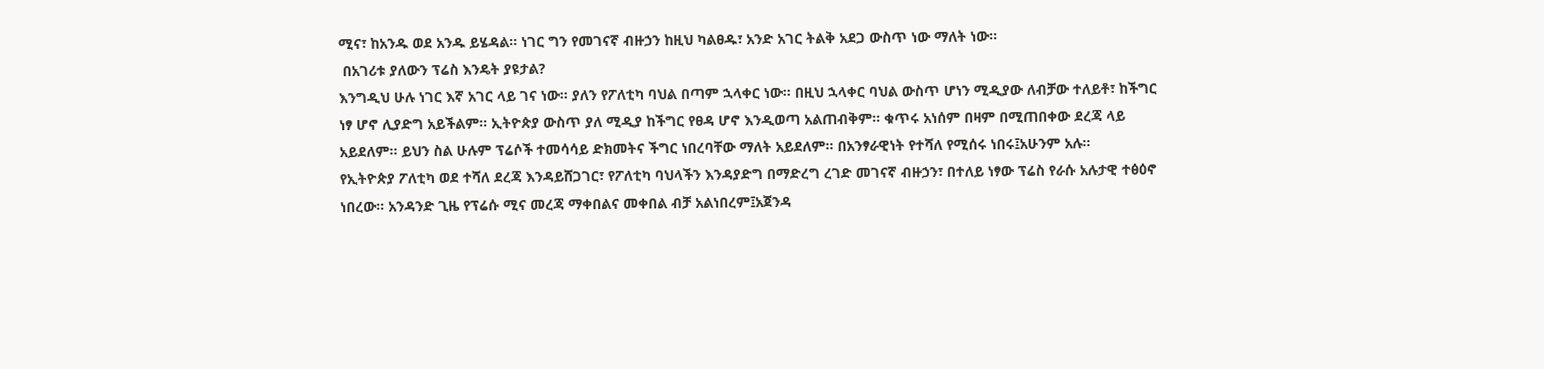ሚና፣ ከአንዱ ወደ አንዱ ይሄዳል፡፡ ነገር ግን የመገናኛ ብዙኃን ከዚህ ካልፀዱ፣ አንድ አገር ትልቅ አደጋ ውስጥ ነው ማለት ነው፡፡
 በአገሪቱ ያለውን ፕሬስ እንዴት ያዩታል?
እንግዲህ ሁሉ ነገር እኛ አገር ላይ ገና ነው፡፡ ያለን የፖለቲካ ባህል በጣም ኋላቀር ነው፡፡ በዚህ ኋላቀር ባህል ውስጥ ሆነን ሚዲያው ለብቻው ተለይቶ፣ ከችግር ነፃ ሆኖ ሊያድግ አይችልም፡፡ ኢትዮጵያ ውስጥ ያለ ሚዲያ ከችግር የፀዳ ሆኖ እንዲወጣ አልጠብቅም፡፡ ቁጥሩ አነሰም በዛም በሚጠበቀው ደረጃ ላይ አይደለም፡፡ ይህን ስል ሁሉም ፕሬሶች ተመሳሳይ ድክመትና ችግር ነበረባቸው ማለት አይደለም፡፡ በአንፃራዊነት የተሻለ የሚሰሩ ነበሩ፤አሁንም አሉ፡፡
የኢትዮጵያ ፖለቲካ ወደ ተሻለ ደረጃ እንዳይሸጋገር፣ የፖለቲካ ባህላችን እንዳያድግ በማድረግ ረገድ መገናኛ ብዙኃን፣ በተለይ ነፃው ፕሬስ የራሱ አሉታዊ ተፅዕኖ ነበረው፡፡ አንዳንድ ጊዜ የፕሬሱ ሚና መረጃ ማቀበልና መቀበል ብቻ አልነበረም፤አጀንዳ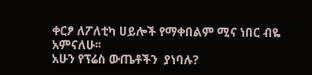ቀርፆ ለፖለቲካ ሀይሎች የማቀበልም ሚና ነበር ብዬ አምናለሁ፡፡
አሁን የፕሬስ ውጤቶችን  ያነባሉ?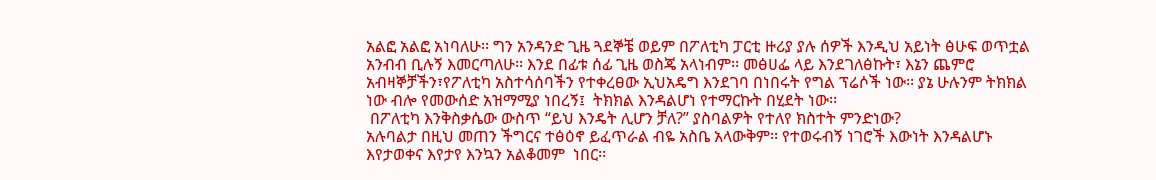አልፎ አልፎ አነባለሁ፡፡ ግን አንዳንድ ጊዜ ጓደኞቼ ወይም በፖለቲካ ፓርቲ ዙሪያ ያሉ ሰዎች እንዲህ አይነት ፅሁፍ ወጥቷል አንብብ ቢሉኝ እመርጣለሁ፡፡ እንደ በፊቱ ሰፊ ጊዜ ወስጄ አላነብም፡፡ መፅሀፌ ላይ እንደገለፅኩት፣ እኔን ጨምሮ አብዛኞቻችን፣የፖለቲካ አስተሳሰባችን የተቀረፀው ኢህአዴግ እንደገባ በነበሩት የግል ፕሬሶች ነው፡፡ ያኔ ሁሉንም ትክክል ነው ብሎ የመውሰድ አዝማሚያ ነበረኝ፤  ትክክል እንዳልሆነ የተማርኩት በሂደት ነው፡፡
 በፖለቲካ እንቅስቃሴው ውስጥ “ይህ እንዴት ሊሆን ቻለ?” ያስባልዎት የተለየ ክስተት ምንድነው?
አሉባልታ በዚህ መጠን ችግርና ተፅዕኖ ይፈጥራል ብዬ አስቤ አላውቅም፡፡ የተወሩብኝ ነገሮች እውነት እንዳልሆኑ እየታወቀና እየታየ እንኳን አልቆመም  ነበር፡፡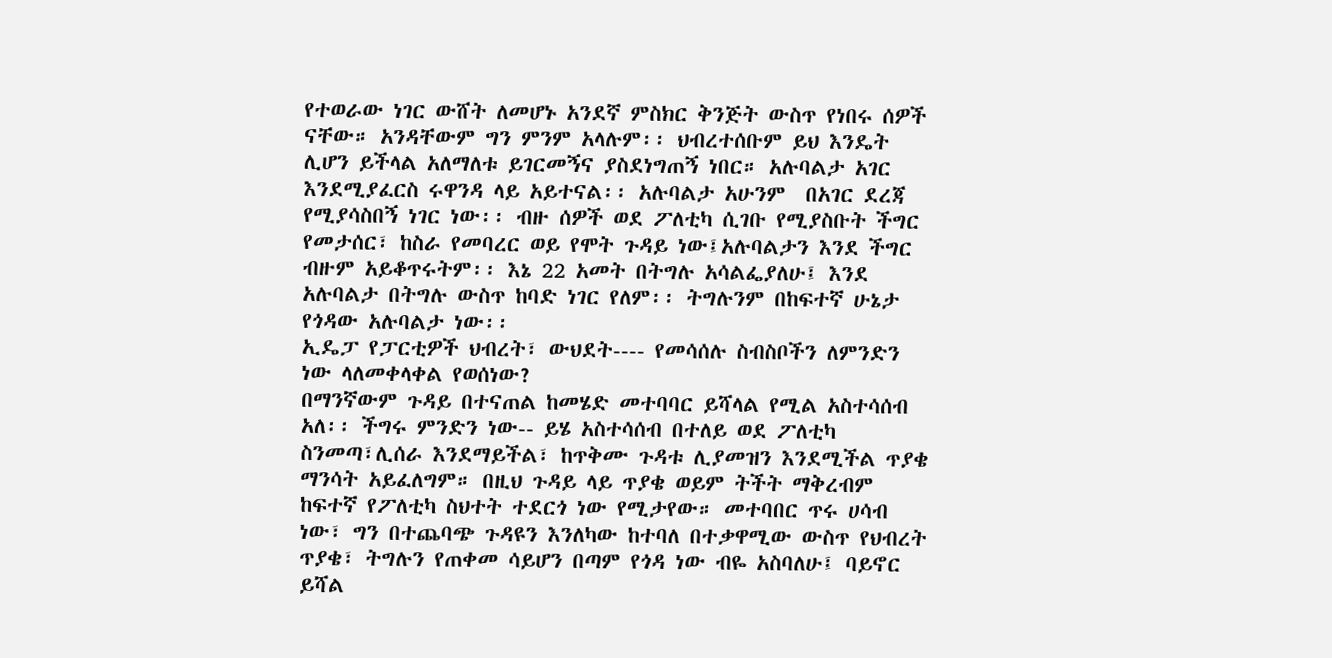የተወራው ነገር ውሸት ለመሆኑ አንደኛ ምስክር ቅንጅት ውስጥ የነበሩ ሰዎች ናቸው። አንዳቸውም ግን ምንም አላሉም፡፡ ህብረተሰቡም ይህ እንዴት ሊሆን ይችላል አለማለቱ ይገርመኝና ያስደነግጠኝ ነበር። አሉባልታ አገር እንደሚያፈርስ ሩዋንዳ ላይ አይተናል፡፡ አሉባልታ አሁንም  በአገር ደረጃ የሚያሳስበኝ ነገር ነው፡፡ ብዙ ሰዎች ወደ ፖለቲካ ሲገቡ የሚያስቡት ችግር የመታሰር፣ ከስራ የመባረር ወይ የሞት ጉዳይ ነው፤አሉባልታን እንደ ችግር ብዙም አይቆጥሩትም፡፡ እኔ 22 አመት በትግሉ አሳልፌያለሁ፤ እንደ አሉባልታ በትግሉ ውስጥ ከባድ ነገር የለም፡፡ ትግሉንም በከፍተኛ ሁኔታ የጎዳው አሉባልታ ነው፡፡
ኢዴፓ የፓርቲዎች ህብረት፣ ውህደት---- የመሳሰሉ ስብስቦችን ለምንድን ነው ላለመቀላቀል የወሰነው?
በማንኛውም ጉዳይ በተናጠል ከመሄድ መተባባር ይሻላል የሚል አስተሳሰብ አለ፡፡ ችግሩ ምንድን ነው-- ይሄ አስተሳሰብ በተለይ ወደ ፖለቲካ ስንመጣ፣ሊሰራ እንደማይችል፣ ከጥቅሙ ጉዳቱ ሊያመዝን እንደሚችል ጥያቄ ማንሳት አይፈለግም። በዚህ ጉዳይ ላይ ጥያቄ ወይም ትችት ማቅረብም ከፍተኛ የፖለቲካ ስህተት ተደርጎ ነው የሚታየው። መተባበር ጥሩ ሀሳብ ነው፣ ግን በተጨባጭ ጉዳዩን እንለካው ከተባለ በተቃዋሚው ውስጥ የህብረት ጥያቄ፣ ትግሉን የጠቀመ ሳይሆን በጣም የጎዳ ነው ብዬ አስባለሁ፤ ባይኖር ይሻል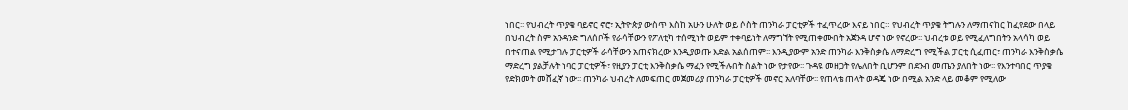ነበር፡፡ የህብረት ጥያቄ ባይኖር ኖሮ፣ ኢትዮጵያ ውስጥ እስከ አሁን ሁለት ወይ ሶስት ጠንካራ ፓርቲዎች ተፈጥረው እናይ ነበር። የህብረት ጥያቄ ትግሉን ለማጠናከር ከፈየደው በላይ በህብረት ስም አንዳንድ ግለሰቦች የራሳቸውን የፖለቲካ ተሰሚነት ወይም ተቀባይነት ለማግኘት የሚጠቀሙበት አጀንዳ ሆኖ ነው የኖረው፡፡ ህብረቱ ወይ የሚፈለግበትን አላሳካ ወይ በተናጠል የሚታገሉ ፓርቲዎች ራሳቸውን አጠናክረው እንዲያወጡ እድል አልሰጠም፡፡ እንዲያውም አንድ ጠንካራ እንቅስቃሴ ለማድረግ የሚችል ፓርቲ ሲፈጠር፣ ጠንካራ እንቅስቃሴ ማድረግ ያልቻሉት ነባር ፓርቲዎች፣ የዚያን ፓርቲ እንቅስቃሴ ማፈን የሚችሉበት ስልት ነው የታየው፡፡ ጉዳዩ መዘጋት የሌለበት ቢሆንም በደንብ መጤን ያለበት ነው፡፡ የእንተባበር ጥያቄ የድክመት መሸፈኛ ነው፡፡ ጠንካራ ህብረት ለመፍጠር መጀመሪያ ጠንካራ ፓርቲዎች መኖር አለባቸው፡፡ የጠላቴ ጠላት ወዳጄ ነው በሚል አንድ ላይ መቆም የሚለው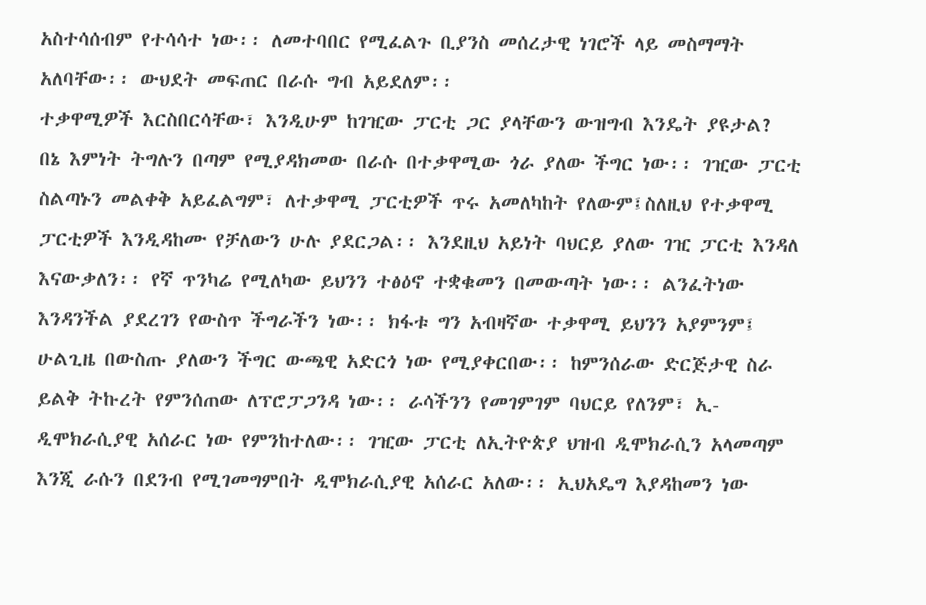አስተሳሰብም የተሳሳተ ነው፡፡ ለመተባበር የሚፈልጉ ቢያንስ መሰረታዊ ነገሮች ላይ መስማማት አለባቸው፡፡ ውህደት መፍጠር በራሱ ግብ አይደለም፡፡
ተቃዋሚዎች እርስበርሳቸው፣ እንዲሁም ከገዢው ፓርቲ ጋር ያላቸውን ውዝግብ እንዴት ያዩታል?
በኔ እምነት ትግሉን በጣም የሚያዳክመው በራሱ በተቃዋሚው ጎራ ያለው ችግር ነው፡፡ ገዢው ፓርቲ  ስልጣኑን መልቀቅ አይፈልግም፣ ለተቃዋሚ ፓርቲዎች ጥሩ አመለካከት የለውም፤ስለዚህ የተቃዋሚ ፓርቲዎች እንዲዳከሙ የቻለውን ሁሉ ያደርጋል፡፡ እንደዚህ አይነት ባህርይ ያለው ገዢ ፓርቲ እንዳለ እናውቃለን፡፡ የኛ ጥንካሬ የሚለካው ይህንን ተፅዕኖ ተቋቁመን በመውጣት ነው፡፡ ልንፈትነው እንዳንችል ያደረገን የውስጥ ችግራችን ነው፡፡ ክፋቱ ግን አብዛኛው ተቃዋሚ ይህንን አያምንም፤ ሁልጊዜ በውስጡ ያለውን ችግር ውጫዊ አድርጎ ነው የሚያቀርበው፡፡ ከምንሰራው ድርጅታዊ ስራ ይልቅ ትኩረት የምንሰጠው ለፕሮፓጋንዳ ነው፡፡ ራሳችንን የመገምገም ባህርይ የለንም፣ ኢ-ዲሞክራሲያዊ አሰራር ነው የምንከተለው፡፡ ገዢው ፓርቲ ለኢትዮጵያ ህዝብ ዲሞክራሲን አላመጣም እንጂ ራሱን በደንብ የሚገመግምበት ዲሞክራሲያዊ አሰራር አለው፡፡ ኢህአዴግ እያዳከመን ነው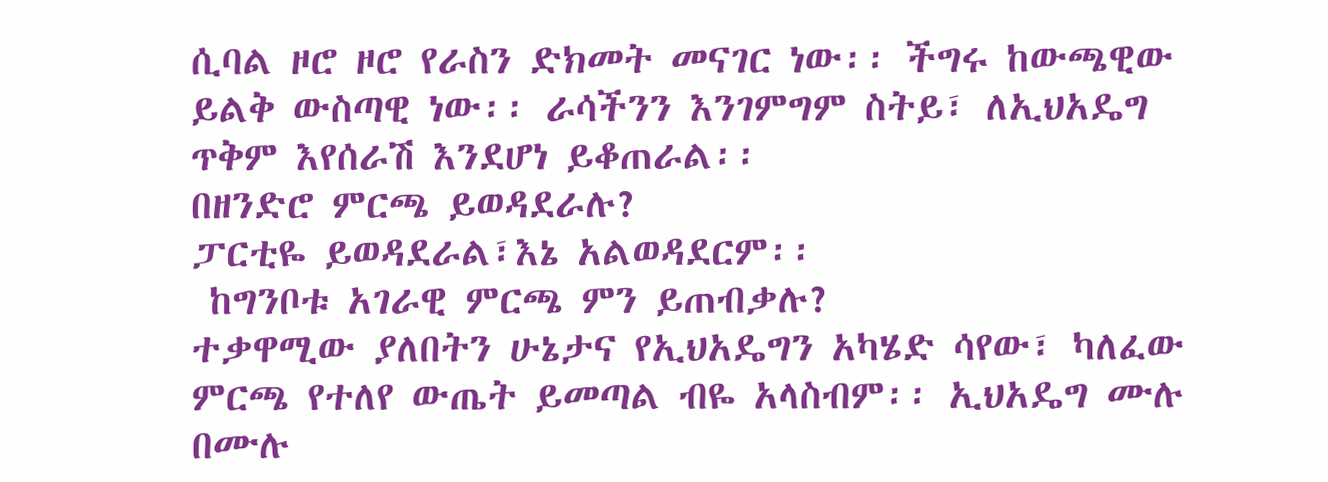ሲባል ዞሮ ዞሮ የራስን ድክመት መናገር ነው፡፡ ችግሩ ከውጫዊው ይልቅ ውስጣዊ ነው፡፡ ራሳችንን እንገምግም ስትይ፣ ለኢህአዴግ ጥቅም እየሰራሽ እንደሆነ ይቆጠራል፡፡
በዘንድሮ ምርጫ ይወዳደራሉ?
ፓርቲዬ ይወዳደራል፣እኔ አልወዳደርም፡፡
 ከግንቦቱ አገራዊ ምርጫ ምን ይጠብቃሉ?
ተቃዋሚው ያለበትን ሁኔታና የኢህአዴግን አካሄድ ሳየው፣ ካለፈው ምርጫ የተለየ ውጤት ይመጣል ብዬ አላስብም፡፡ ኢህአዴግ ሙሉ በሙሉ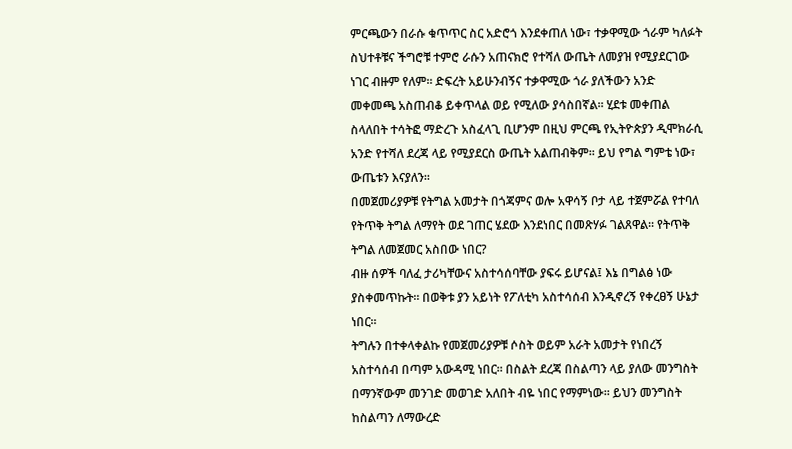ምርጫውን በራሱ ቁጥጥር ስር አድሮጎ እንደቀጠለ ነው፣ ተቃዋሚው ጎራም ካለፉት ስህተቶቹና ችግሮቹ ተምሮ ራሱን አጠናክሮ የተሻለ ውጤት ለመያዝ የሚያደርገው ነገር ብዙም የለም፡፡ ድፍረት አይሁንብኝና ተቃዋሚው ጎራ ያለችውን አንድ መቀመጫ አስጠብቆ ይቀጥላል ወይ የሚለው ያሳስበኛል፡፡ ሂደቱ መቀጠል ስላለበት ተሳትፎ ማድረጉ አስፈላጊ ቢሆንም በዚህ ምርጫ የኢትዮጵያን ዲሞክራሲ አንድ የተሻለ ደረጃ ላይ የሚያደርስ ውጤት አልጠብቅም፡፡ ይህ የግል ግምቴ ነው፣ ውጤቱን እናያለን፡፡
በመጀመሪያዎቹ የትግል አመታት በጎጃምና ወሎ አዋሳኝ ቦታ ላይ ተጀምሯል የተባለ የትጥቅ ትግል ለማየት ወደ ገጠር ሄደው እንደነበር በመጽሃፉ ገልጸዋል፡፡ የትጥቅ ትግል ለመጀመር አስበው ነበር?
ብዙ ሰዎች ባለፈ ታሪካቸውና አስተሳሰባቸው ያፍሩ ይሆናል፤ እኔ በግልፅ ነው ያስቀመጥኩት። በወቅቱ ያን አይነት የፖለቲካ አስተሳሰብ እንዲኖረኝ የቀረፀኝ ሁኔታ ነበር፡፡
ትግሉን በተቀላቀልኩ የመጀመሪያዎቹ ሶስት ወይም አራት አመታት የነበረኝ አስተሳሰብ በጣም አውዳሚ ነበር፡፡ በስልት ደረጃ በስልጣን ላይ ያለው መንግስት በማንኛውም መንገድ መወገድ አለበት ብዬ ነበር የማምነው፡፡ ይህን መንግስት ከስልጣን ለማውረድ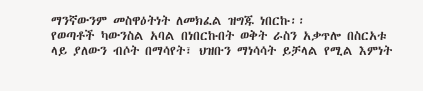ማንኛውንም መስዋዕትነት ለመክፈል ዝግጁ ነበርኩ፡፡
የወጣቶች ካውንስል አባል በነበርኩበት ወቅት ራስን አቃጥሎ በስርአቱ ላይ ያለውን ብሶት በማሳየት፣ ህዝቡን ማነሳሳት ይቻላል የሚል እምነት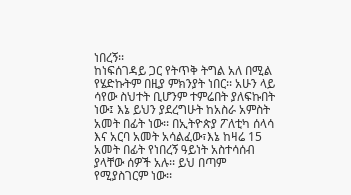ነበረኝ፡፡
ከነፍሰገዳይ ጋር የትጥቅ ትግል አለ በሚል የሄድኩትም በዚያ ምክንያት ነበር፡፡ አሁን ላይ ሳየው ስህተት ቢሆንም ተምሬበት ያለፍኩበት ነው፤ እኔ ይህን ያደረግሁት ከአስራ አምስት አመት በፊት ነው፡፡ በኢትዮጵያ ፖለቲካ ሰላሳ እና አርባ አመት አሳልፈው፣እኔ ከዛሬ 15 አመት በፊት የነበረኝ ዓይነት አስተሳሰብ ያላቸው ሰዎች አሉ፡፡ ይህ በጣም የሚያስገርም ነው፡፡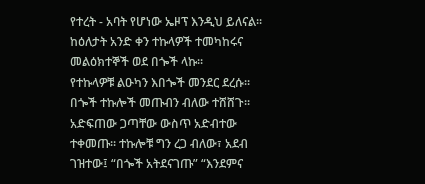የተረት - አባት የሆነው ኤዞፕ እንዲህ ይለናል፡፡
ከዕለታት አንድ ቀን ተኩላዎች ተመካከሩና መልዕክተኞች ወደ በጐች ላኩ፡፡
የተኩላዎቹ ልዑካን እበጐች መንደር ደረሱ፡፡ በጐች ተኩሎች መጡብን ብለው ተሸሸጉ፡፡ አድፍጠው ጋጣቸው ውስጥ አድብተው ተቀመጡ፡፡ ተኩሎቹ ግን ረጋ ብለው፣ አደብ ገዝተው፤ “በጐች አትደናገጡ” “እንደምና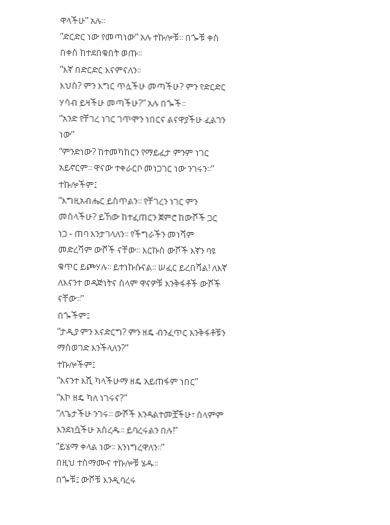ዋላችሁ” አሉ፡፡
“ድርድር ነው የመጣነው” አሉ ተኩሎቹ፡፡ በጐቹ ቀስ በቀስ ከተደበቁበት ወጡ፡፡
“እኛ በድርድር እናምናለን፡፡
እህስ? ምን እግር ጥሏችሁ መጣችሁ? ምን የድርድር ሃሳብ ይዛችሁ መጣችሁ?” አሉ በጐች፡፡
“አንድ የቸገረ ነገር ገጥሞን ነበርና ልናዋያችሁ ፈልገን ነው”
“ምንድነው? ከተመካከርን የማይፈታ ምንም ነገር አይኖርም፡፡ ዋናው ተቀራርቦ መነጋገር ነው ንገሩን፡፡”
ተኩሎችም፤
“እግዚአብሔር ይስጥልን፡፡ የቸገረን ነገር ምን መሰላችሁ? ይኸው ከተፈጠርን ጀምሮ ከውሾች ጋር ነጋ - ጠባ እንታገላለን፡፡ የችግራችን መነሻም መድረሻም ውሾች ናቸው፡፡ እርኩስ ውሾች እኛን ባዩ ቁጥር ይጮሃሉ፡፡ ይተነኩሱናል፡፡ ሠፈር ይረበሻል! ለእኛ ለእናንተ ወዳጅነትና ሰላም ዋናዎቹ እንቅፋቶች ውሾች ናቸው፡፡”
በጐችም፤
“ታዲያ ምን እናድርግ? ምን ዘዴ ብንፈጥር እንቅፋቶቹን ማስወገድ እንችላለን?”
ተኩሎችም፤
“እናንተ እሺ ካላችሁማ ዘዴ አይጠፋም ነበር”
“እኮ ዘዴ ካለ ነገሩና?”
“ለጌታችሁ ንገሩ፡፡ ውሾች እንዳልተመቿችሁ፣ ሰላምም እንደነሷችሁ አስረዱ፡፡ ይባረሩልን በሉ!”
“ይሄማ ቀላል ነው፡፡ እንነግረዋለን፡፡”
በዚህ ተስማሙና ተኩሎቹ ሄዱ፡፡
በጐቹ፤ ውሾቹ እንዲባረሩ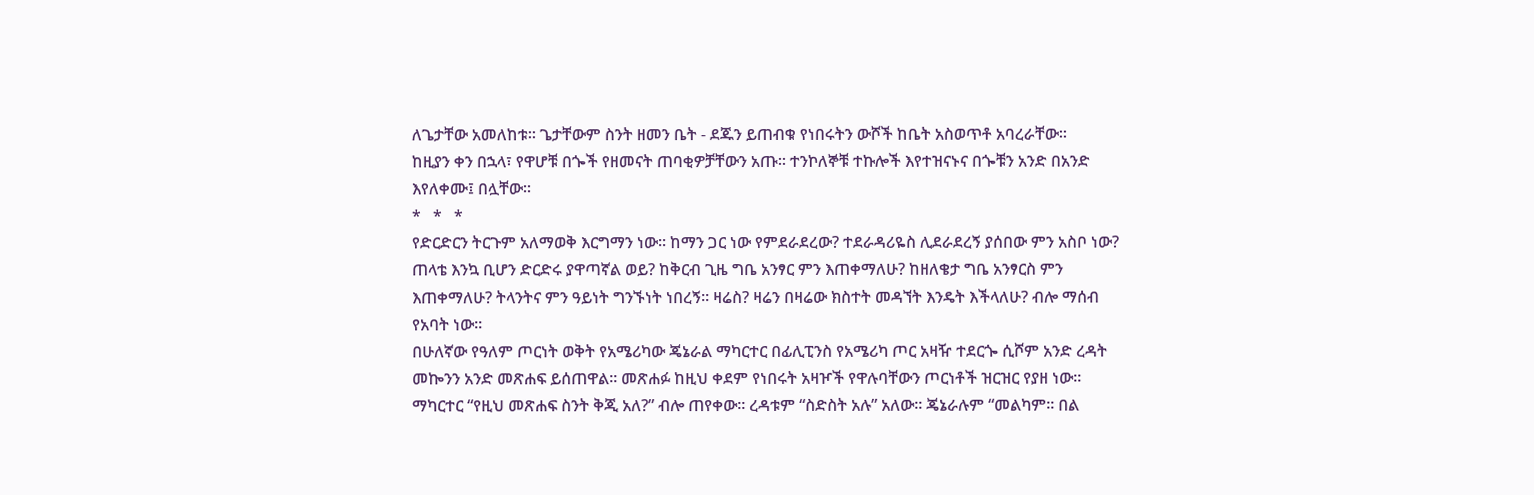ለጌታቸው አመለከቱ፡፡ ጌታቸውም ስንት ዘመን ቤት - ደጁን ይጠብቁ የነበሩትን ውሾች ከቤት አስወጥቶ አባረራቸው፡፡
ከዚያን ቀን በኋላ፣ የዋሆቹ በጐች የዘመናት ጠባቂዎቻቸውን አጡ፡፡ ተንኮለኞቹ ተኩሎች እየተዝናኑና በጐቹን አንድ በአንድ እየለቀሙ፤ በሏቸው፡፡
*   *   *
የድርድርን ትርጉም አለማወቅ እርግማን ነው፡፡ ከማን ጋር ነው የምደራደረው? ተደራዳሪዬስ ሊደራደረኝ ያሰበው ምን አስቦ ነው? ጠላቴ እንኳ ቢሆን ድርድሩ ያዋጣኛል ወይ? ከቅርብ ጊዜ ግቤ አንፃር ምን እጠቀማለሁ? ከዘለቄታ ግቤ አንፃርስ ምን እጠቀማለሁ? ትላንትና ምን ዓይነት ግንኙነት ነበረኝ፡፡ ዛሬስ? ዛሬን በዛሬው ክስተት መዳኘት እንዴት እችላለሁ? ብሎ ማሰብ የአባት ነው፡፡
በሁለኛው የዓለም ጦርነት ወቅት የአሜሪካው ጄኔራል ማካርተር በፊሊፒንስ የአሜሪካ ጦር አዛዥ ተደርጐ ሲሾም አንድ ረዳት መኰንን አንድ መጽሐፍ ይሰጠዋል፡፡ መጽሐፉ ከዚህ ቀደም የነበሩት አዛዦች የዋሉባቸውን ጦርነቶች ዝርዝር የያዘ ነው፡፡ ማካርተር “የዚህ መጽሐፍ ስንት ቅጂ አለ?” ብሎ ጠየቀው፡፡ ረዳቱም “ስድስት አሉ” አለው፡፡ ጄኔራሉም “መልካም፡፡ በል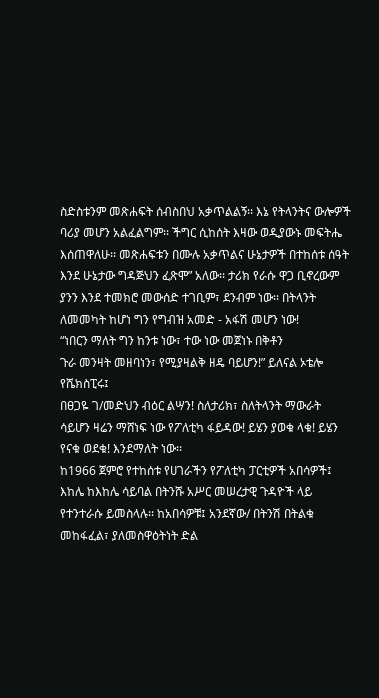ስድስቱንም መጽሐፍት ሰብስበህ አቃጥልልኝ፡፡ እኔ የትላንትና ውሎዎች ባሪያ መሆን አልፈልግም፡፡ ችግር ሲከሰት እዛው ወዲያውኑ መፍትሔ እሰጠዋለሁ፡፡ መጽሐፍቱን በሙሉ አቃጥልና ሁኔታዎች በተከሰቱ ሰዓት እንደ ሁኔታው ግዳጅህን ፈጽሞ” አለው፡፡ ታሪክ የራሱ ዋጋ ቢኖረውም ያንን እንደ ተመክሮ መውሰድ ተገቢም፣ ደንብም ነው፡፡ በትላንት ለመመካት ከሆነ ግን የግብዝ አመድ - አፋሽ መሆን ነው!
“ነበርን ማለት ግን ከንቱ ነው፣ ተው ነው መጀነኑ በቅቶን
ጉራ መንዛት መዘባነን፣ የሚያዛልቅ ዘዴ ባይሆን!” ይለናል ኦቴሎ የሼክስፒሩ፤
በፀጋዬ ገ/መድህን ብዕር ልሣን! ስለታሪክ፣ ስለትላንት ማውራት ሳይሆን ዛሬን ማሸነፍ ነው የፖለቲካ ፋይዳው! ይሄን ያወቁ ላቁ! ይሄን የናቁ ወደቁ! እንደማለት ነው፡፡
ከ1966 ጀምሮ የተከሰቱ የሀገራችን የፖለቲካ ፓርቲዎች አበሳዎች፤ እከሌ ከእከሌ ሳይባል በትንሹ አሥር መሠረታዊ ጉዳዮች ላይ የተንተራሱ ይመስላሉ፡፡ ከአበሳዎቹ፤ አንደኛው/ በትንሽ በትልቁ መከፋፈል፣ ያለመስዋዕትነት ድል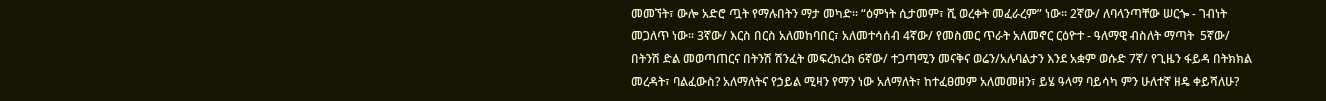መመኘት፣ ውሎ አድሮ ጧት የማሉበትን ማታ መካድ፡፡ “ዕምነት ሲታመም፣ ሺ ወረቀት መፈራረም” ነው፡፡ 2ኛው/ ለባላንጣቸው ሠርጐ - ገብነት መጋለጥ ነው፡፡ 3ኛው/ እርስ በርስ አለመከባበር፣ አለመተሳሰብ 4ኛው/ የመስመር ጥራት አለመኖር ርዕዮተ - ዓለማዊ ብስለት ማጣት  5ኛው/ በትንሽ ድል መወጣጠርና በትንሽ ሽንፈት መፍረክረክ 6ኛው/ ተጋጣሚን መናቅና ወሬን/አሉባልታን እንደ አቋም ወሱድ 7ኛ/ የጊዜን ፋይዳ በትክክል መረዳት፣ ባልፈውስ? አለማለትና የኃይል ሚዛን የማን ነው አለማለት፣ ከተፈፀመም አለመመዘን፣ ይሄ ዓላማ ባይሳካ ምን ሁለተኛ ዘዴ ቀይሻለሁ?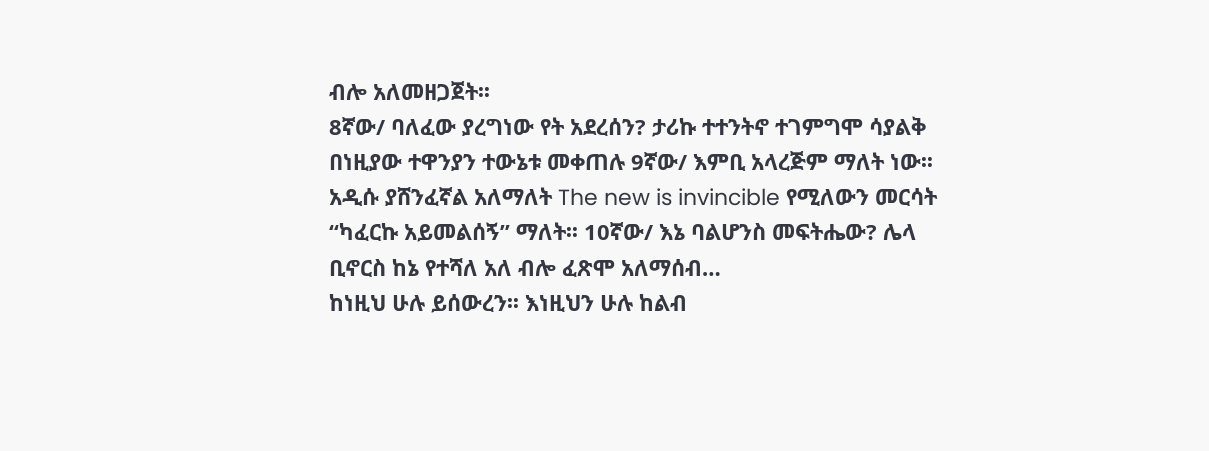ብሎ አለመዘጋጀት፡፡
8ኛው/ ባለፈው ያረግነው የት አደረሰን? ታሪኩ ተተንትኖ ተገምግሞ ሳያልቅ በነዚያው ተዋንያን ተውኔቱ መቀጠሉ 9ኛው/ እምቢ አላረጅም ማለት ነው፡፡ አዲሱ ያሸንፈኛል አለማለት The new is invincible የሚለውን መርሳት “ካፈርኩ አይመልሰኝ” ማለት፡፡ 10ኛው/ እኔ ባልሆንስ መፍትሔው? ሌላ ቢኖርስ ከኔ የተሻለ አለ ብሎ ፈጽሞ አለማሰብ…
ከነዚህ ሁሉ ይሰውረን፡፡ እነዚህን ሁሉ ከልብ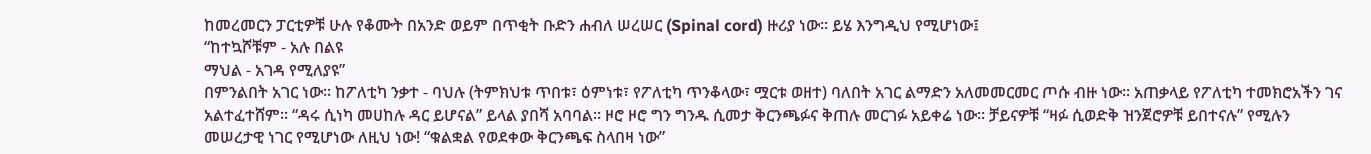ከመረመርን ፓርቲዎቹ ሁሉ የቆሙት በአንድ ወይም በጥቂት ቡድን ሐብለ ሠረሠር (Spinal cord) ዙሪያ ነው፡፡ ይሄ እንግዲህ የሚሆነው፤
“ከተኳሾቹም - አሉ በልዩ
ማህል - አገዳ የሚለያዩ”
በምንልበት አገር ነው፡፡ ከፖለቲካ ንቃተ - ባህሉ (ትምክህቱ ጥበቱ፣ ዕምነቱ፣ የፖለቲካ ጥንቆላው፣ ሟርቱ ወዘተ) ባለበት አገር ልማድን አለመመርመር ጦሱ ብዙ ነው፡፡ አጠቃላይ የፖለቲካ ተመክሮአችን ገና አልተፈተሸም፡፡ “ዳሩ ሲነካ መሀከሉ ዳር ይሆናል” ይላል ያበሻ አባባል፡፡ ዞሮ ዞሮ ግን ግንዱ ሲመታ ቅርንጫፉና ቅጠሉ መርገፉ አይቀሬ ነው፡፡ ቻይናዎቹ “ዛፉ ሲወድቅ ዝንጀሮዎቹ ይበተናሉ” የሚሉን መሠረታዊ ነገር የሚሆነው ለዚህ ነው! “ቁልቋል የወደቀው ቅርንጫፍ ስላበዛ ነው”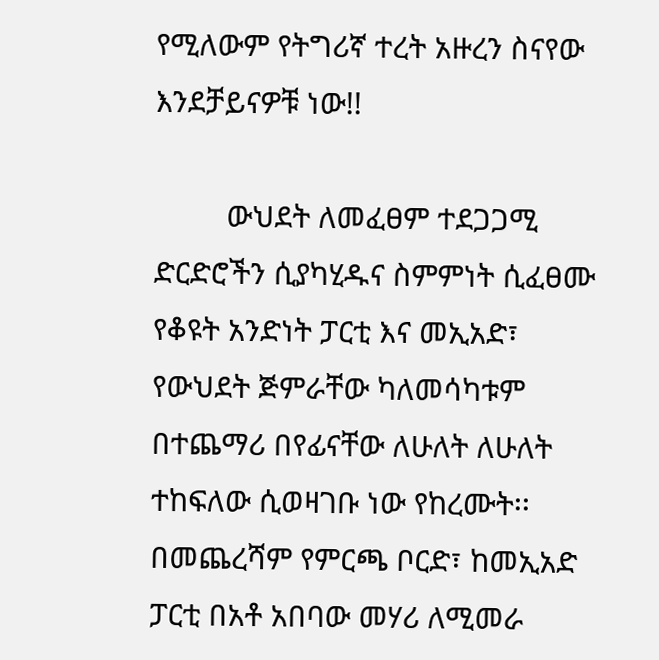የሚለውም የትግሪኛ ተረት አዙረን ስናየው እንደቻይናዎቹ ነው!!

         ውህደት ለመፈፀም ተደጋጋሚ ድርድሮችን ሲያካሂዱና ስምምነት ሲፈፀሙ የቆዩት አንድነት ፓርቲ እና መኢአድ፣ የውህደት ጅምራቸው ካለመሳካቱም በተጨማሪ በየፊናቸው ለሁለት ለሁለት ተከፍለው ሲወዛገቡ ነው የከረሙት፡፡ በመጨረሻም የምርጫ ቦርድ፣ ከመኢአድ ፓርቲ በአቶ አበባው መሃሪ ለሚመራ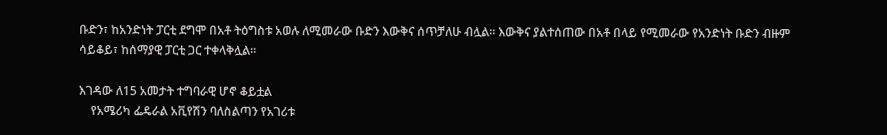ቡድን፣ ከአንድነት ፓርቲ ደግሞ በአቶ ትዕግስቱ አወሉ ለሚመራው ቡድን እውቅና ሰጥቻለሁ ብሏል፡፡ እውቅና ያልተሰጠው በአቶ በላይ የሚመራው የአንድነት ቡድን ብዙም ሳይቆይ፣ ከሰማያዊ ፓርቲ ጋር ተቀላቅሏል፡፡

እገዳው ለ15 አመታት ተግባራዊ ሆኖ ቆይቷል
    የአሜሪካ ፌዴራል አቪየሽን ባለስልጣን የአገሪቱ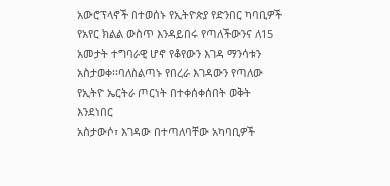አውሮፕላኖች በተወሰኑ የኢትዮጵያ የድንበር ካባቢዎች የአየር ክልል ውስጥ እንዳይበሩ የጣለችውንና ለ15 አመታት ተግባራዊ ሆኖ የቆየውን እገዳ ማንሳቱን አስታወቀ፡፡ባለስልጣኑ የበረራ እገዳውን የጣለው የኢትዮ ኤርትራ ጦርነት በተቀሰቀሰበት ወቅት እንደነበር
አስታውሶ፣ እገዳው በተጣለባቸው አካባቢዎች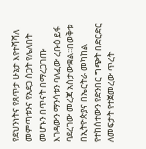የደህንነትና የጸጥታ ሁኔታ እየተሻሻለ መምጣቱንና የአደጋ ስጋት የሌለበት መሆኑን በጥናት በማረጋገጡ እገዳውን ማንሳቱን ባለፈው ረቡዕ ይፋ ባደረገው መረጃ አስታውቋል፡፡በወቅቱ በኢትዮጵያና በኤርትራ መካከል የተከሰተውን የድንበር ግጭት በድርድር ለመፍታት የተጀመረው ጥረት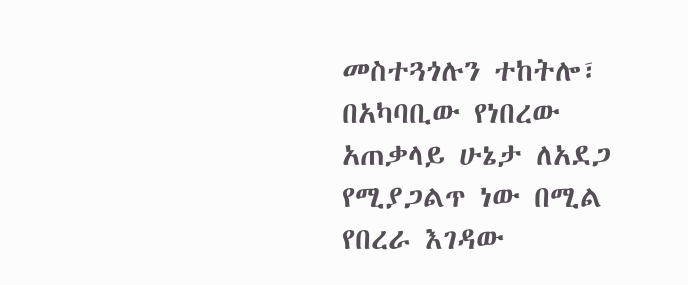መስተጓጎሉን ተከትሎ፣ በአካባቢው የነበረው አጠቃላይ ሁኔታ ለአደጋ የሚያጋልጥ ነው በሚል የበረራ እገዳው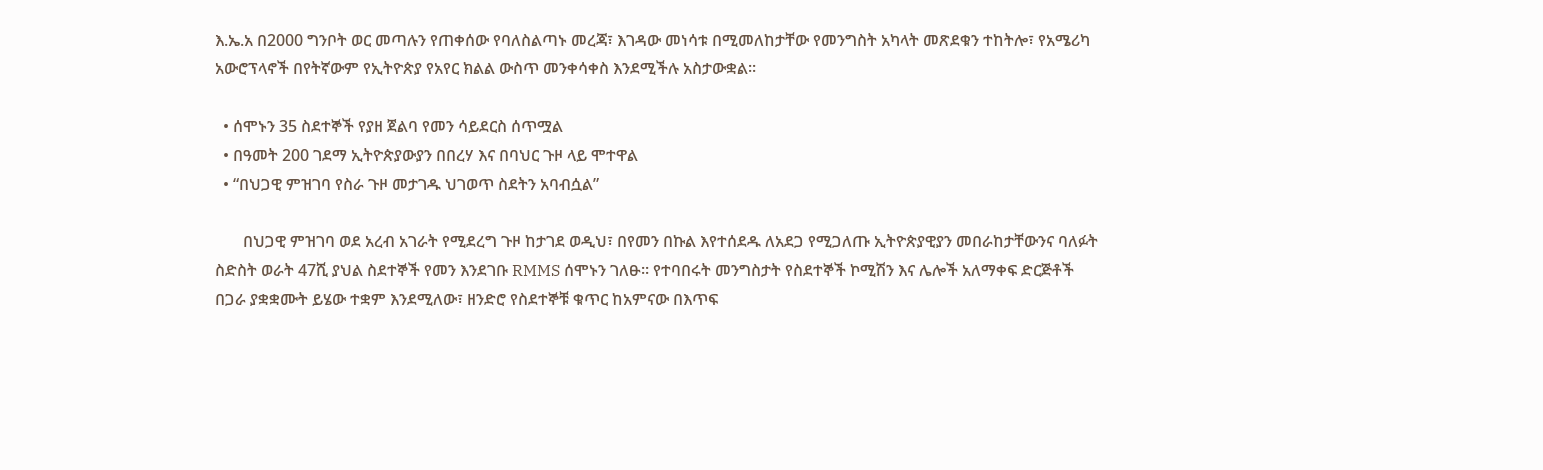እ.ኤ.አ በ2000 ግንቦት ወር መጣሉን የጠቀሰው የባለስልጣኑ መረጃ፣ እገዳው መነሳቱ በሚመለከታቸው የመንግስት አካላት መጽደቁን ተከትሎ፣ የአሜሪካ አውሮፕላኖች በየትኛውም የኢትዮጵያ የአየር ክልል ውስጥ መንቀሳቀስ እንደሚችሉ አስታውቋል፡፡

  • ሰሞኑን 35 ስደተኞች የያዘ ጀልባ የመን ሳይደርስ ሰጥሟል
  • በዓመት 200 ገደማ ኢትዮጵያውያን በበረሃ እና በባህር ጉዞ ላይ ሞተዋል
  • “በህጋዊ ምዝገባ የስራ ጉዞ መታገዱ ህገወጥ ስደትን አባብሷል”

       በህጋዊ ምዝገባ ወደ አረብ አገራት የሚደረግ ጉዞ ከታገደ ወዲህ፣ በየመን በኩል እየተሰደዱ ለአደጋ የሚጋለጡ ኢትዮጵያዊያን መበራከታቸውንና ባለፉት ስድስት ወራት 47ሺ ያህል ስደተኞች የመን እንደገቡ RMMS ሰሞኑን ገለፁ፡፡ የተባበሩት መንግስታት የስደተኞች ኮሚሽን እና ሌሎች አለማቀፍ ድርጅቶች በጋራ ያቋቋሙት ይሄው ተቋም እንደሚለው፣ ዘንድሮ የስደተኞቹ ቁጥር ከአምናው በእጥፍ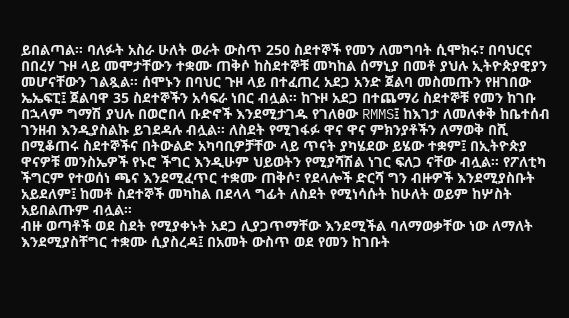ይበልጣል፡፡ ባለፉት አስራ ሁለት ወራት ውስጥ 250 ስደተኞች የመን ለመግባት ሲሞክሩ፣ በባህርና በበረሃ ጉዞ ላይ መሞታቸውን ተቋሙ ጠቅሶ ከስደተኞቹ መካከል ሰማኒያ በመቶ ያህሉ ኢትዮጵያዊያን መሆናቸውን ገልጿል፡፡ ሰሞኑን በባህር ጉዞ ላይ በተፈጠረ አደጋ አንድ ጀልባ መስመጡን የዘገበው ኤኤፍፒ፤ ጀልባዋ 35 ስደተኞችን አሳፍራ ነበር ብሏል፡፡ ከጉዞ አደጋ በተጨማሪ ስደተኞቹ የመን ከገቡ በኋላም ግማሽ ያህሉ በወሮበላ ቡድኖች እንደሚታገዱ የገለፀው RMMS፤ ከእገታ ለመለቀቅ ከቤተሰብ ገንዘብ እንዲያስልኩ ይገደዳሉ ብሏል፡፡ ለስደት የሚገፋፉ ዋና ዋና ምክንያቶችን ለማወቅ በሺ በሚቆጠሩ ስደተኞችና በትውልድ አካባቢዎቻቸው ላይ ጥናት ያካሄደው ይሄው ተቋም፤ በኢትዮጵያ ዋናዎቹ መንስኤዎች የኑሮ ችግር እንዲሁም ህይወትን የሚያሻሽል ነገር ፍለጋ ናቸው ብሏል፡፡ የፖለቲካ ችግርም የተወሰነ ጫና እንደሚፈጥር ተቋሙ ጠቅሶ፣ የደላሎች ድርሻ ግን ብዙዎች እንደሚያስቡት አይደለም፤ ከመቶ ስደተኞች መካከል በደላላ ግፊት ለስደት የሚነሳሱት ከሁለት ወይም ከሦስት አይበልጡም ብሏል፡፡
ብዙ ወጣቶች ወደ ስደት የሚያቀኑት አደጋ ሊያጋጥማቸው እንደሚችል ባለማወቃቸው ነው ለማለት እንደሚያስቸግር ተቋሙ ሲያስረዳ፤ በአመት ውስጥ ወደ የመን ከገቡት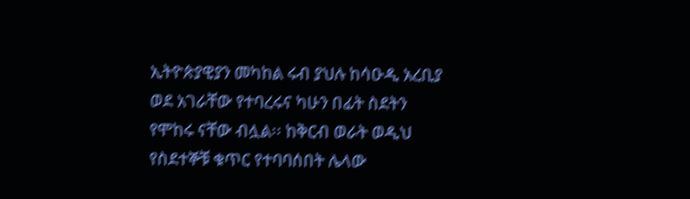ኢትዮጵያዊያን መካከል ሩብ ያህሉ ከሳዑዲ አረቢያ ወደ አገራቸው የተባረሩና ካሁን በፊት ስደትን የሞከሩ ናቸው ብሏል፡፡ ከቅርብ ወራት ወዲህ የስደተኞቹ ቁጥር የተባባሰበት ሌላው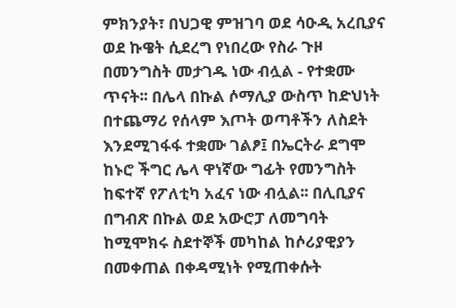ምክንያት፣ በህጋዊ ምዝገባ ወደ ሳዑዲ አረቢያና ወደ ኩዌት ሲደረግ የነበረው የስራ ጉዞ በመንግስት መታገዱ ነው ብሏል - የተቋሙ ጥናት፡፡ በሌላ በኩል ሶማሊያ ውስጥ ከድህነት በተጨማሪ የሰላም እጦት ወጣቶችን ለስደት እንደሚገፋፋ ተቋሙ ገልፆ፤ በኤርትራ ደግሞ ከኑሮ ችግር ሌላ ዋነኛው ግፊት የመንግስት ከፍተኛ የፖለቲካ አፈና ነው ብሏል፡፡ በሊቢያና በግብጽ በኩል ወደ አውሮፓ ለመግባት ከሚሞክሩ ስደተኞች መካከል ከሶሪያዊያን በመቀጠል በቀዳሚነት የሚጠቀሱት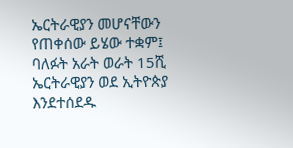ኤርትራዊያን መሆናቸውን የጠቀሰው ይሄው ተቋም፤ ባለፉት አራት ወራት 15ሺ ኤርትራዊያን ወደ ኢትዮጵያ እንደተሰደዱ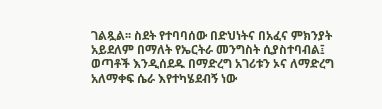ገልጿል፡፡ ስደት የተባባሰው በድህነትና በአፈና ምክንያት አይደለም በማለት የኤርትራ መንግስት ሲያስተባብል፤ ወጣቶች እንዲሰደዱ በማድረግ አገሪቱን ኦና ለማድረግ አለማቀፍ ሴራ እየተካሄደብኝ ነው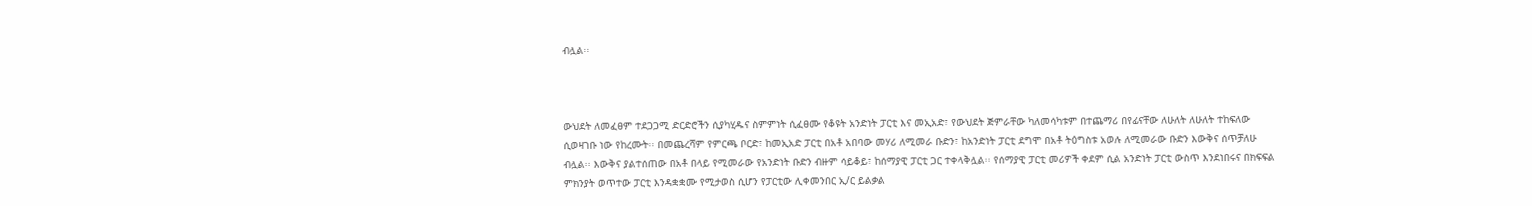ብሏል፡፡



ውህደት ለመፈፀም ተደጋጋሚ ድርድሮችን ሲያካሂዱና ስምምነት ሲፈፀሙ የቆዩት አንድነት ፓርቲ እና መኢአድ፣ የውህደት ጅምራቸው ካለመሳካቱም በተጨማሪ በየፊናቸው ለሁለት ለሁለት ተከፍለው ሲወዛገቡ ነው የከረሙት፡፡ በመጨረሻም የምርጫ ቦርድ፣ ከመኢአድ ፓርቲ በአቶ አበባው መሃሪ ለሚመራ ቡድን፣ ከአንድነት ፓርቲ ደግሞ በአቶ ትዕግስቱ አወሉ ለሚመራው ቡድን እውቅና ሰጥቻለሁ ብሏል፡፡ እውቅና ያልተሰጠው በአቶ በላይ የሚመራው የአንድነት ቡድን ብዙም ሳይቆይ፣ ከሰማያዊ ፓርቲ ጋር ተቀላቅሏል፡፡ የሰማያዊ ፓርቲ መሪዎች ቀደም ሲል አንድነት ፓርቲ ውስጥ እንደነበሩና በክፍፍል ምክንያት ወጥተው ፓርቲ እንዳቋቋሙ የሚታወስ ሲሆን የፓርቲው ሊቀመንበር ኢ/ር ይልቃል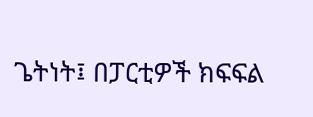ጌትነት፤ በፓርቲዎች ክፍፍል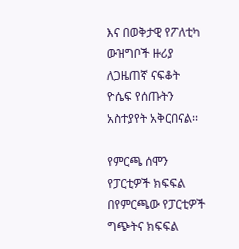እና በወቅታዊ የፖለቲካ ውዝግቦች ዙሪያ ለጋዜጠኛ ናፍቆት ዮሴፍ የሰጡትን አስተያየት አቅርበናል፡፡

የምርጫ ሰሞን የፓርቲዎች ክፍፍል
በየምርጫው የፓርቲዎች ግጭትና ክፍፍል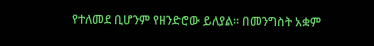የተለመደ ቢሆንም የዘንድሮው ይለያል፡፡ በመንግስት አቋም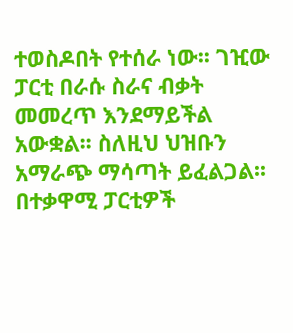ተወስዶበት የተሰራ ነው፡፡ ገዢው ፓርቲ በራሱ ስራና ብቃት መመረጥ እንደማይችል አውቋል፡፡ ስለዚህ ህዝቡን አማራጭ ማሳጣት ይፈልጋል፡፡ በተቃዋሚ ፓርቲዎች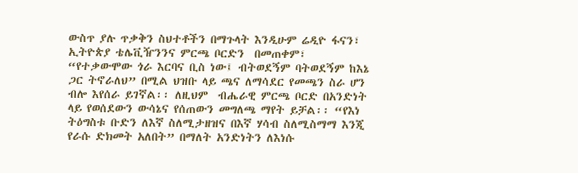ውስጥ ያሉ ጥቃቅን ስህተቶችን በማጉላት እንዲሁም ሬዲዮ ፋናን፣ ኢትዮጵያ ቴሌቪዥንንና ምርጫ ቦርድን  በመጠቀም፣  “የተቃውሞው ጎራ እርባና ቢስ ነው፤ ብትወደኝም ባትወደኝም ከእኔ ጋር ትኖራለህ” በሚል ህዝቡ ላይ ጫና ለማሳደር የመጫን ስራ ሆን ብሎ እየሰራ ይገኛል፡፡ ለዚህም  ብሔራዊ ምርጫ ቦርድ በአንድነት ላይ የወሰደውን ውሳኔና የሰጠውን መግለጫ ማየት ይቻል፡፡ “የእነ ትዕግስቱ ቡድን ለእኛ ስለሚታዘዝና በእኛ ሃሳብ ስለሚስማማ እንጂ የራሱ ድክመት አለበት” በማለት አንድነትን ለእነሱ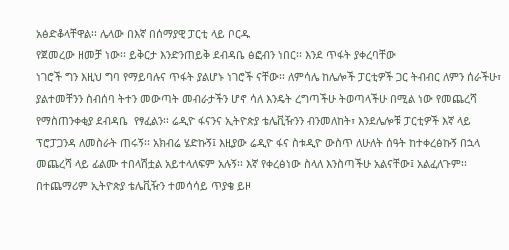አፅድቆላቸዋል፡፡ ሌላው በእኛ በሰማያዊ ፓርቲ ላይ ቦርዱ
የጀመረው ዘመቻ ነው፡፡ ይቅርታ እንድንጠይቅ ደብዳቤ ፅፎብን ነበር፡፡ እንደ ጥፋት ያቀረባቸው
ነገሮች ግን እዚህ ግባ የማይባሉና ጥፋት ያልሆኑ ነገሮች ናቸው፡፡ ለምሳሌ ከሌሎች ፓርቲዎች ጋር ትብብር ለምን ሰራችሁ፣ ያልተመቸንን ስብሰባ ትተን መውጣት መብራታችን ሆኖ ሳለ እንዴት ረግጣችሁ ትወጣላችሁ በሚል ነው የመጨረሻ የማስጠንቀቂያ ደብዳቤ  የፃፈልን፡፡ ሬዲዮ ፋናንና ኢትዮጵያ ቴሌቪዥንን ብንመለከት፣ እንደሌሎቹ ፓርቲዎች እኛ ላይ ፕሮፓጋንዳ ለመስራት ጠሩኝ፡፡ አክብሬ ሄድኩኝ፤ እዚያው ሬዲዮ ፋና ስቱዲዮ ውስጥ ለሁለት ሰዓት ከተቀረፅኩኝ በኋላ መጨረሻ ላይ ፊልሙ ተበላሽቷል አይተላለፍም አሉኝ፡፡ እኛ የቀረፅነው ስላለ እንስጣችሁ አልናቸው፤ አልፈለጉም፡፡ በተጨማሪም ኢትዮጵያ ቴሌቪዥን ተመሳሳይ ጥያቄ ይዞ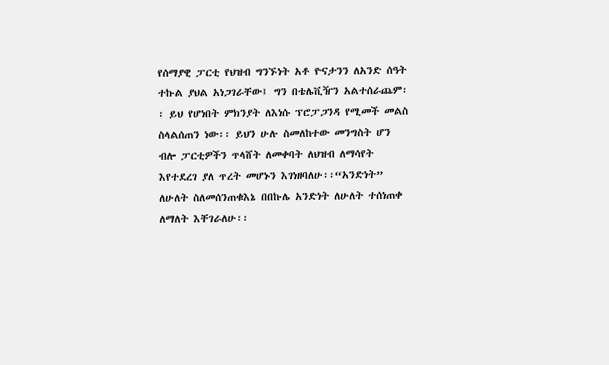የሰማያዊ ፓርቲ የህዝብ ግንኙነት አቶ ዮናታንን ለአንድ ሰዓት ተኩል ያህል አነጋገራቸው፤ ግን በቴሌቪዥን አልተሰራጨም፡፡ ይህ የሆነበት ምክንያት ለእነሱ ፕሮፓጋንዳ የሚመች መልስ ስላልሰጠን ነው፡፡ ይህን ሁሉ ስመለከተው መንግስት ሆን ብሎ ፓርቲዎችን ጥላሸት ለመቀባት ለህዝብ ለማሳየት እየተደረገ ያለ ጥረት መሆኑን እገነዘባለሁ፡፡“አንድነት” ለሁለት ስለመሰንጠቁእኔ በበኩሌ አንድነት ለሁለት ተሰነጠቀ ለማለት እቸገራለሁ፡፡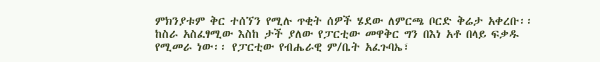ምክንያቱም ቅር ተሰኘን የሚሉ ጥቂት ሰዎች ሄደው ለምርጫ ቦርድ ቅሬታ አቀረቡ፡፡ ከስራ አስፈፃሚው እስከ ታች ያለው የፓርቲው መዋቅር ግን በእነ አቶ በላይ ፍቃዱ የሚመራ ነው፡፡ የፓርቲው የብሔራዊ ም/ቤት አፈጉባኤ፣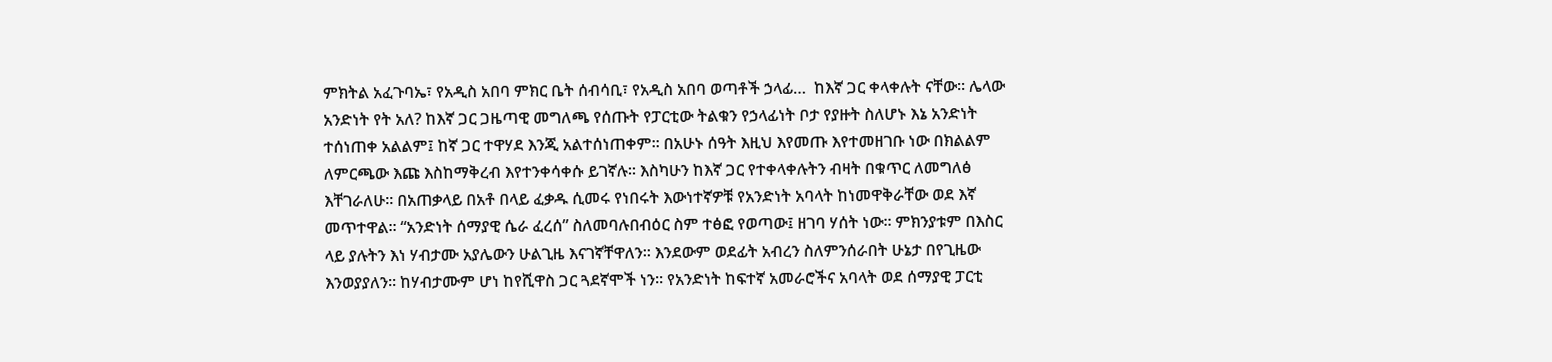ምክትል አፈጉባኤ፣ የአዲስ አበባ ምክር ቤት ሰብሳቢ፣ የአዲስ አበባ ወጣቶች ኃላፊ…  ከእኛ ጋር ቀላቀሉት ናቸው፡፡ ሌላው አንድነት የት አለ? ከእኛ ጋር ጋዜጣዊ መግለጫ የሰጡት የፓርቲው ትልቁን የኃላፊነት ቦታ የያዙት ስለሆኑ እኔ አንድነት ተሰነጠቀ አልልም፤ ከኛ ጋር ተዋሃደ እንጂ አልተሰነጠቀም፡፡ በአሁኑ ሰዓት እዚህ እየመጡ እየተመዘገቡ ነው በክልልም ለምርጫው እጩ እስከማቅረብ እየተንቀሳቀሱ ይገኛሉ፡፡ እስካሁን ከእኛ ጋር የተቀላቀሉትን ብዛት በቁጥር ለመግለፅ እቸገራለሁ፡፡ በአጠቃላይ በአቶ በላይ ፈቃዱ ሲመሩ የነበሩት እውነተኛዎቹ የአንድነት አባላት ከነመዋቅራቸው ወደ እኛ መጥተዋል፡፡ “አንድነት ሰማያዊ ሴራ ፈረሰ” ስለመባሉበብዕር ስም ተፅፎ የወጣው፤ ዘገባ ሃሰት ነው፡፡ ምክንያቱም በእስር ላይ ያሉትን እነ ሃብታሙ አያሌውን ሁልጊዜ እናገኛቸዋለን፡፡ እንደውም ወደፊት አብረን ስለምንሰራበት ሁኔታ በየጊዜው እንወያያለን፡፡ ከሃብታሙም ሆነ ከየሺዋስ ጋር ጓደኛሞች ነን፡፡ የአንድነት ከፍተኛ አመራሮችና አባላት ወደ ሰማያዊ ፓርቲ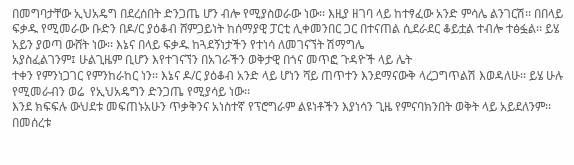በመግባታቸው ኢህአዴግ በደረሰበት ድንጋጤ ሆን ብሎ የሚያስወራው ነው፡፡ እዚያ ዘገባ ላይ ከተፃፈው አንድ ምሳሌ ልንገርሽ፡፡ በበላይ ፍቃዱ የሚመራው ቡድን በዶ/ር ያዕቆብ ሸምጋይነት ከሰማያዊ ፓርቲ ሊቀመንበር ጋር በተናጠል ሲደራደር ቆይቷል ተብሎ ተፅፏል፡፡ ይሄ አይን ያወጣ ውሸት ነው፡፡ እኔና በላይ ፍቃዱ ከጓደኝነታችን የተነሳ ለመገናኘት ሽማግሌ
አያስፈልገንም፤ ሁልጊዜም ቢሆን እየተገናኘን በአገራችን ወቅታዊ በጎና መጥፎ ጉዳዮች ላይ ሌት
ተቀን የምንነጋገር የምንከራከር ነን፡፡ እኔና ዶ/ር ያዕቆብ አንድ ላይ ሆነን ሻይ ጠጥተን እንደማናውቅ ላረጋግጥልሽ እወዳለሁ፡፡ ይሄ ሁሉ የሚመራብን ወሬ  የኢህአዴግን ድንጋጤ የሚያሳይ ነው፡፡
እንደ ክፍፍሉ ውህደቱ መፍጠኑአሁን ጥቃቅንና አነስተኛ የፕሮግራም ልዩነቶችን እያነሳን ጊዜ የምናባክንበት ወቅት ላይ አይደለንም፡፡ በመሰረቱ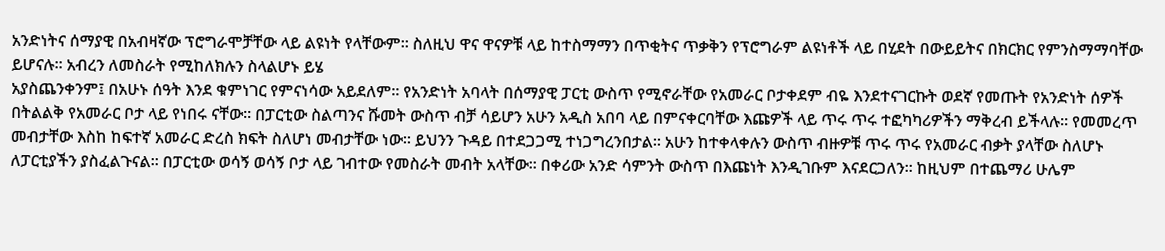አንድነትና ሰማያዊ በአብዛኛው ፕሮግራሞቻቸው ላይ ልዩነት የላቸውም፡፡ ስለዚህ ዋና ዋናዎቹ ላይ ከተስማማን በጥቂትና ጥቃቅን የፕሮግራም ልዩነቶች ላይ በሂደት በውይይትና በክርክር የምንስማማባቸው ይሆናሉ፡፡ አብረን ለመስራት የሚከለክሉን ስላልሆኑ ይሄ
አያስጨንቀንም፤ በአሁኑ ሰዓት እንደ ቁምነገር የምናነሳው አይደለም፡፡ የአንድነት አባላት በሰማያዊ ፓርቲ ውስጥ የሚኖራቸው የአመራር ቦታቀደም ብዬ እንደተናገርኩት ወደኛ የመጡት የአንድነት ሰዎች በትልልቅ የአመራር ቦታ ላይ የነበሩ ናቸው፡፡ በፓርቲው ስልጣንና ሹመት ውስጥ ብቻ ሳይሆን አሁን አዲስ አበባ ላይ በምናቀርባቸው እጩዎች ላይ ጥሩ ጥሩ ተፎካካሪዎችን ማቅረብ ይችላሉ፡፡ የመመረጥ መብታቸው እስከ ከፍተኛ አመራር ድረስ ክፍት ስለሆነ መብታቸው ነው፡፡ ይህንን ጉዳይ በተደጋጋሚ ተነጋግረንበታል፡፡ አሁን ከተቀላቀሉን ውስጥ ብዙዎቹ ጥሩ ጥሩ የአመራር ብቃት ያላቸው ስለሆኑ ለፓርቲያችን ያስፈልጉናል፡፡ በፓርቲው ወሳኝ ወሳኝ ቦታ ላይ ገብተው የመስራት መብት አላቸው፡፡ በቀሪው አንድ ሳምንት ውስጥ በእጩነት እንዲገቡም እናደርጋለን፡፡ ከዚህም በተጨማሪ ሁሌም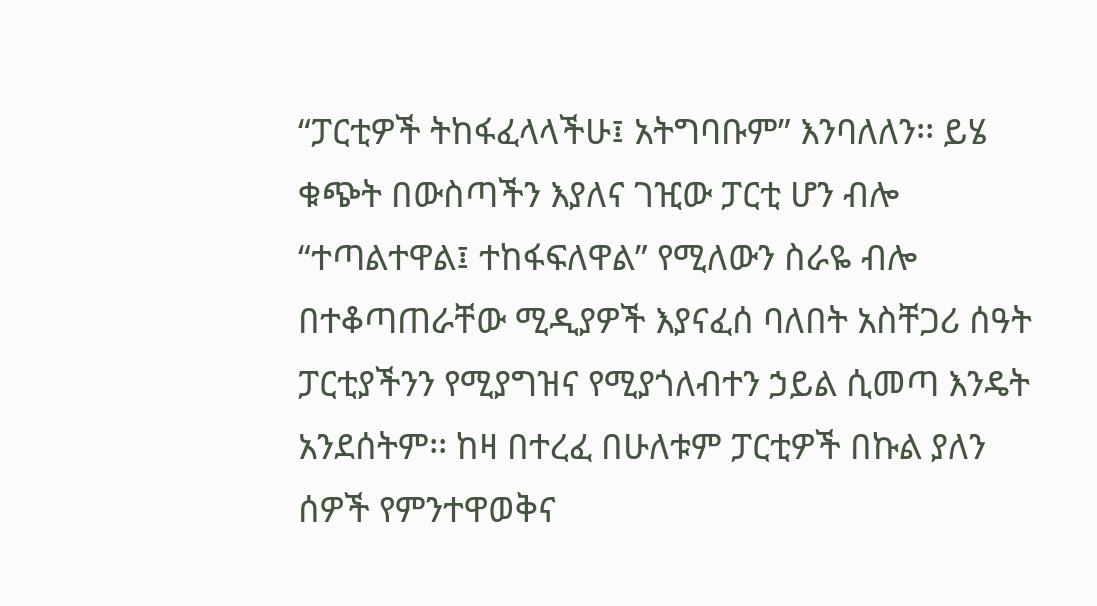“ፓርቲዎች ትከፋፈላላችሁ፤ አትግባቡም” እንባለለን፡፡ ይሄ ቁጭት በውስጣችን እያለና ገዢው ፓርቲ ሆን ብሎ “ተጣልተዋል፤ ተከፋፍለዋል” የሚለውን ስራዬ ብሎ በተቆጣጠራቸው ሚዲያዎች እያናፈሰ ባለበት አስቸጋሪ ሰዓት ፓርቲያችንን የሚያግዝና የሚያጎለብተን ኃይል ሲመጣ እንዴት አንደሰትም፡፡ ከዛ በተረፈ በሁለቱም ፓርቲዎች በኩል ያለን ሰዎች የምንተዋወቅና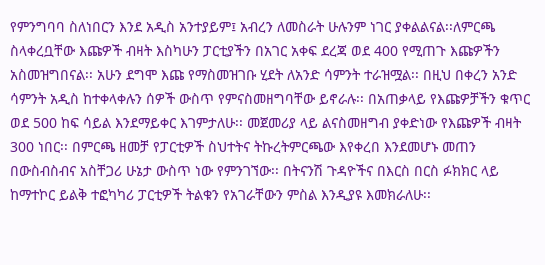የምንግባባ ስለነበርን እንደ አዲስ አንተያይም፤ አብረን ለመስራት ሁሉንም ነገር ያቀልልናል፡፡ለምርጫ ስላቀረቧቸው እጩዎች ብዛት እስካሁን ፓርቲያችን በአገር አቀፍ ደረጃ ወደ 400 የሚጠጉ እጩዎችን አስመዝግበናል፡፡ አሁን ደግሞ እጩ የማስመዝገቡ ሂደት ለአንድ ሳምንት ተራዝሟል፡፡ በዚህ በቀረን አንድ ሳምንት አዲስ ከተቀላቀሉን ሰዎች ውስጥ የምናስመዘግባቸው ይኖራሉ፡፡ በአጠቃላይ የእጩዎቻችን ቁጥር ወደ 500 ከፍ ሳይል እንደማይቀር እገምታለሁ፡፡ መጀመሪያ ላይ ልናስመዘግብ ያቀድነው የእጩዎች ብዛት 300 ነበር፡፡ በምርጫ ዘመቻ የፓርቲዎች ስህተትና ትኩረትምርጫው እየቀረበ እንደመሆኑ መጠን በውስብስብና አስቸጋሪ ሁኔታ ውስጥ ነው የምንገኘው፡፡ በትናንሽ ጉዳዮችና በእርስ በርስ ፉክክር ላይ ከማተኮር ይልቅ ተፎካካሪ ፓርቲዎች ትልቁን የአገራቸውን ምስል እንዲያዩ እመክራለሁ፡፡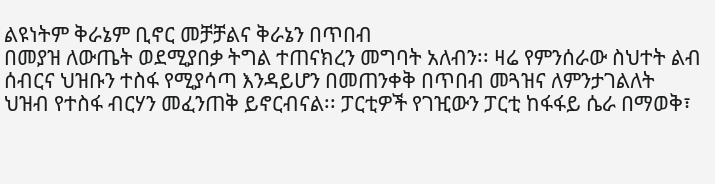ልዩነትም ቅራኔም ቢኖር መቻቻልና ቅራኔን በጥበብ
በመያዝ ለውጤት ወደሚያበቃ ትግል ተጠናክረን መግባት አለብን፡፡ ዛሬ የምንሰራው ስህተት ልብ ሰብርና ህዝቡን ተስፋ የሚያሳጣ እንዳይሆን በመጠንቀቅ በጥበብ መጓዝና ለምንታገልለት ህዝብ የተስፋ ብርሃን መፈንጠቅ ይኖርብናል፡፡ ፓርቲዎች የገዢውን ፓርቲ ከፋፋይ ሴራ በማወቅ፣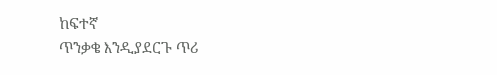ከፍተኛ
ጥንቃቄ እንዲያደርጉ ጥሪ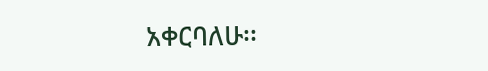አቀርባለሁ፡፡